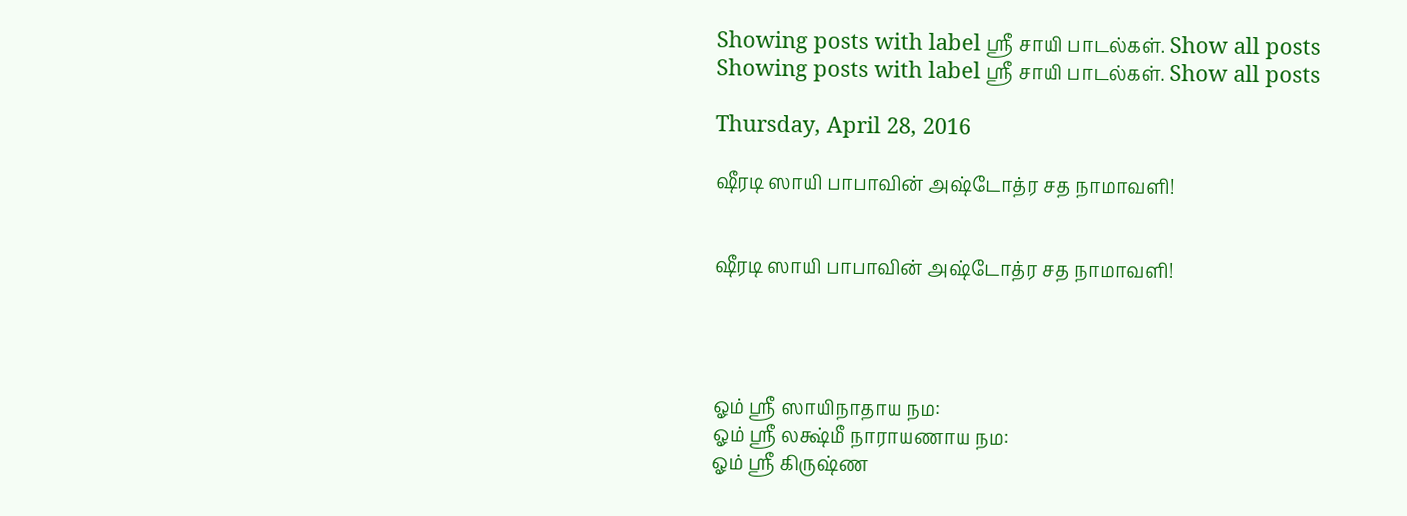Showing posts with label ஸ்ரீ சாயி பாடல்கள். Show all posts
Showing posts with label ஸ்ரீ சாயி பாடல்கள். Show all posts

Thursday, April 28, 2016

ஷீரடி ஸாயி பாபாவின் அஷ்டோத்ர சத நாமாவளி!


ஷீரடி ஸாயி பாபாவின் அஷ்டோத்ர சத நாமாவளி!




ஓம் ஸ்ரீ ஸாயிநாதாய நம:
ஓம் ஸ்ரீ லக்ஷ்மீ நாராயணாய நம:
ஓம் ஸ்ரீ கிருஷ்ண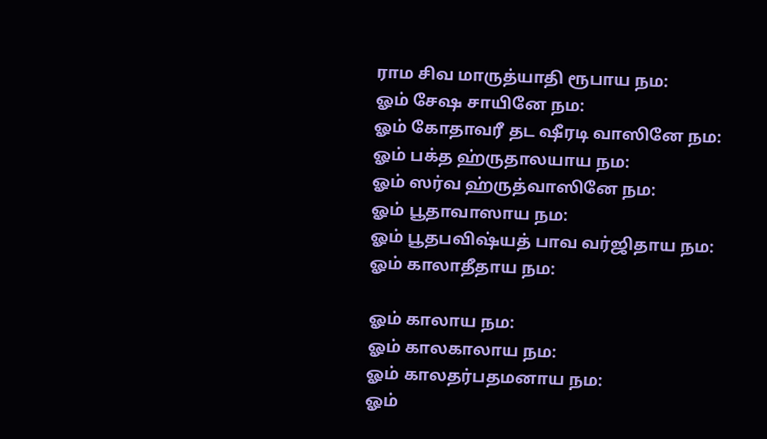ராம சிவ மாருத்யாதி ரூபாய நம:
ஓம் சேஷ சாயினே நம:
ஓம் கோதாவரீ தட ஷீரடி வாஸினே நம:
ஓம் பக்த ஹ்ருதாலயாய நம:
ஓம் ஸர்வ ஹ்ருத்வாஸினே நம:
ஓம் பூதாவாஸாய நம:
ஓம் பூதபவிஷ்யத் பாவ வர்ஜிதாய நம:
ஓம் காலாதீதாய நம:

ஓம் காலாய நம:
ஓம் காலகாலாய நம:
ஓம் காலதர்பதமனாய நம:
ஓம்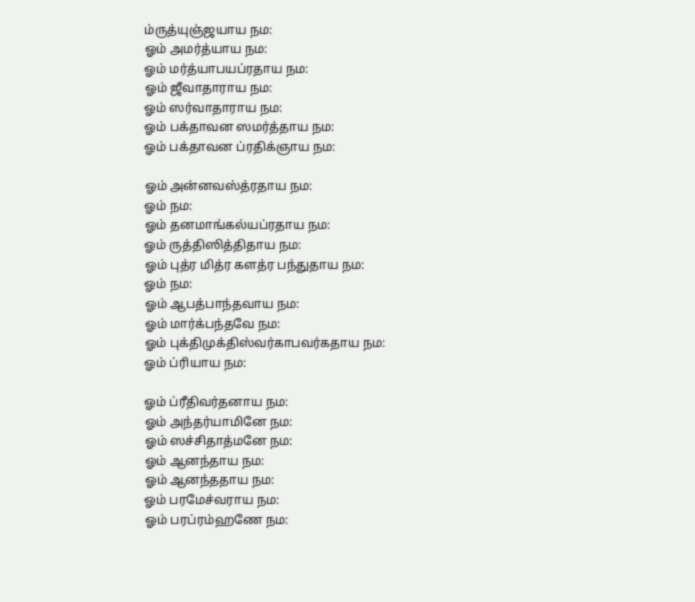ம்ருத்யுஞ்ஜயாய நம:
ஓம் அமர்த்யாய நம:
ஓம் மர்த்யாபயப்ரதாய நம:
ஓம் ஜீவாதாராய நம:
ஓம் ஸர்வாதாராய நம:
ஓம் பக்தாவன ஸமர்த்தாய நம:
ஓம் பக்தாவன ப்ரதிக்ஞாய நம:

ஓம் அன்னவஸ்த்ரதாய நம:
ஓம் நம:
ஓம் தனமாங்கல்யப்ரதாய நம:
ஓம் ருத்திஸித்திதாய நம:
ஓம் புத்ர மித்ர களத்ர பந்துதாய நம:
ஓம் நம:
ஓம் ஆபத்பாந்தவாய நம:
ஓம் மார்க்பந்தவே நம:
ஓம் புக்திமுக்திஸ்வர்காபவர்கதாய நம:
ஓம் ப்ரியாய நம:

ஓம் ப்ரீதிவர்தனாய நம:
ஓம் அந்தர்யாமினே நம:
ஓம் ஸச்சிதாத்மனே நம:
ஓம் ஆனந்தாய நம:
ஓம் ஆனந்ததாய நம:
ஓம் பரமேச்வராய நம:
ஓம் பரப்ரம்ஹணே நம: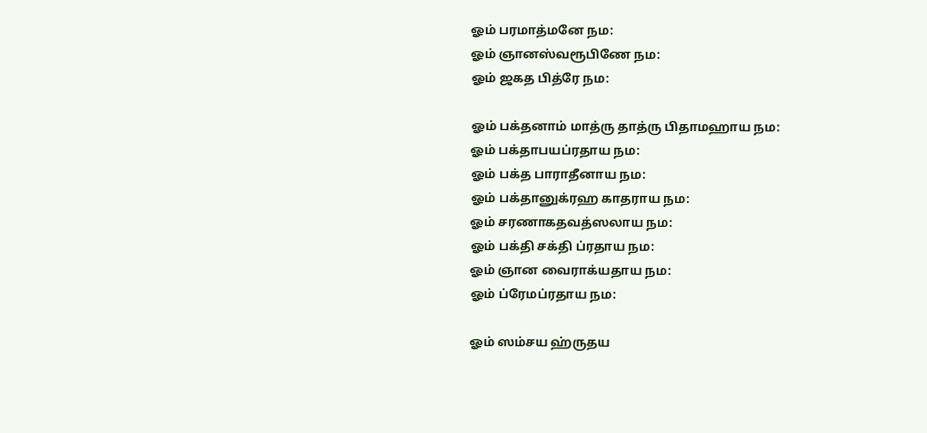ஓம் பரமாத்மனே நம:
ஓம் ஞானஸ்வரூபிணே நம:
ஓம் ஜகத பித்ரே நம:

ஓம் பக்தனாம் மாத்ரு தாத்ரு பிதாமஹாய நம:
ஓம் பக்தாபயப்ரதாய நம:
ஓம் பக்த பாராதீனாய நம:
ஓம் பக்தானுக்ரஹ காதராய நம:
ஓம் சரணாகதவத்ஸலாய நம:
ஓம் பக்தி சக்தி ப்ரதாய நம:
ஓம் ஞான வைராக்யதாய நம:
ஓம் ப்ரேமப்ரதாய நம:

ஓம் ஸம்சய ஹ்ருதய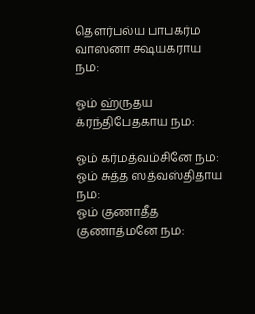தௌர்பல்ய பாபகர்ம வாஸனா க்ஷயகராய நம:

ஓம் ஹ்ருதய க்ரந்திபேதகாய நம:

ஓம் கர்மத்வம்சினே நம:
ஓம் சுத்த ஸத்வஸ்திதாய நம:
ஓம் குணாதீத குணாத்மனே நம: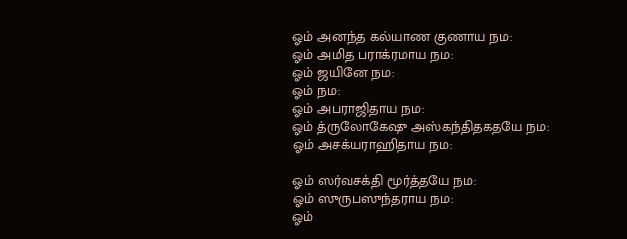ஓம் அனந்த கல்யாண குணாய நம:
ஓம் அமித பராக்ரமாய நம:
ஓம் ஜயினே நம:
ஓம் நம:
ஓம் அபராஜிதாய நம:
ஓம் த்ருலோகேஷு அஸ்கந்திதகதயே நம:
ஓம் அசக்யராஹிதாய நம:

ஓம் ஸர்வசக்தி மூர்த்தயே நம:
ஓம் ஸுருபஸுந்தராய நம:
ஓம்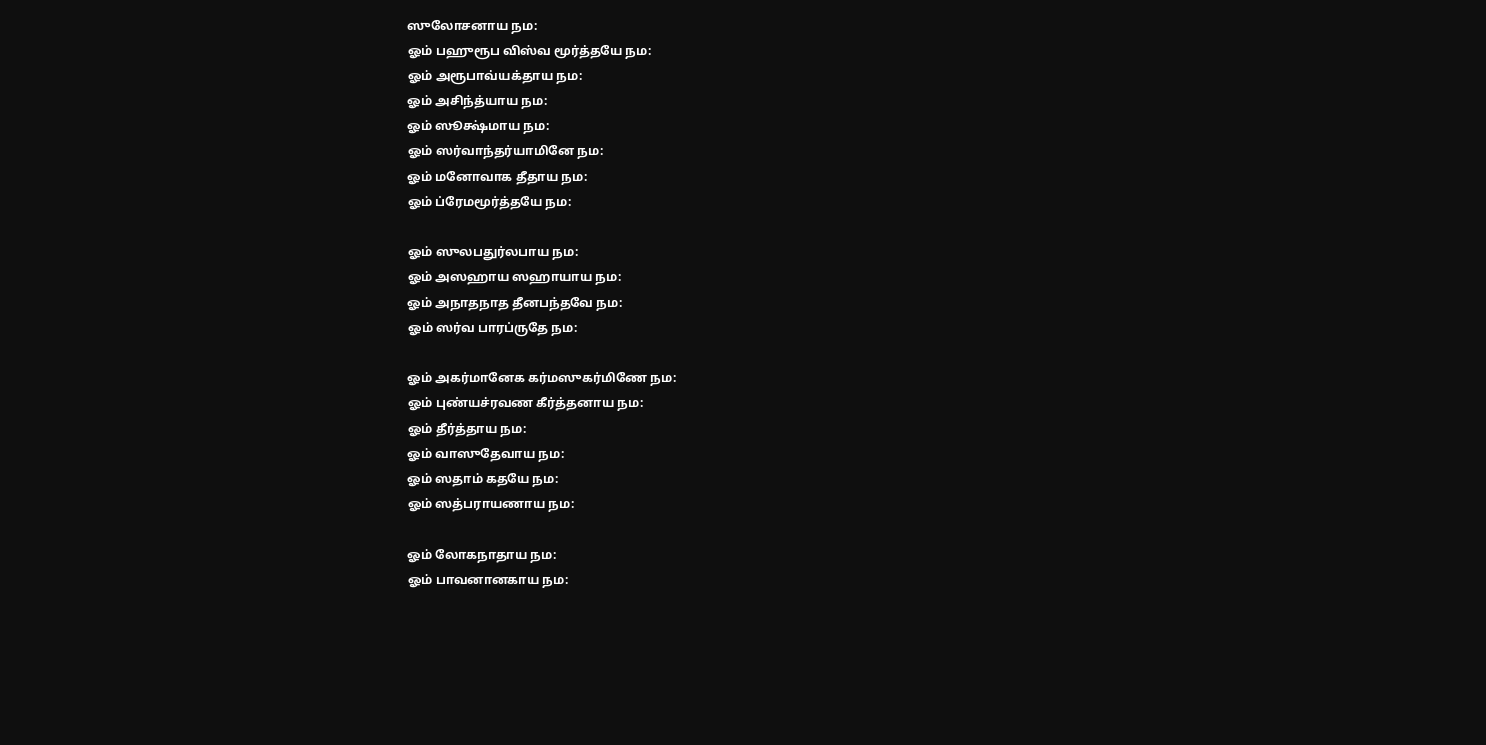ஸுலோசனாய நம:
ஓம் பஹுரூப விஸ்வ மூர்த்தயே நம:
ஓம் அரூபாவ்யக்தாய நம:
ஓம் அசிந்த்யாய நம:
ஓம் ஸூக்ஷ்மாய நம:
ஓம் ஸர்வாந்தர்யாமினே நம:
ஓம் மனோவாக தீதாய நம:
ஓம் ப்ரேமமூர்த்தயே நம:

ஓம் ஸுலபதுர்லபாய நம:
ஓம் அஸஹாய ஸஹாயாய நம:
ஓம் அநாதநாத தீனபந்தவே நம:
ஓம் ஸர்வ பாரப்ருதே நம:

ஓம் அகர்மானேக கர்மஸுகர்மிணே நம:
ஓம் புண்யச்ரவண கீர்த்தனாய நம:
ஓம் தீர்த்தாய நம:
ஓம் வாஸுதேவாய நம:
ஓம் ஸதாம் கதயே நம:
ஓம் ஸத்பராயணாய நம:

ஓம் லோகநாதாய நம:
ஓம் பாவனானகாய நம: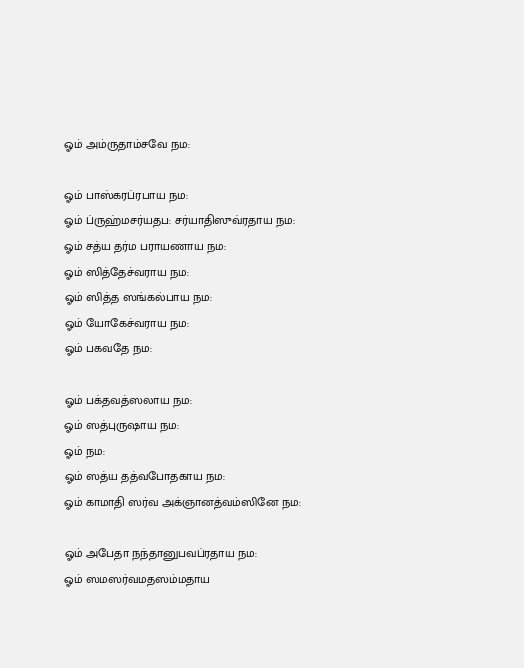ஓம் அம்ருதாம்சவே நம:

ஓம் பாஸ்கரப்ரபாய நம:
ஓம் ப்ருஹ்மசர்யதப: சர்யாதிஸுவ்ரதாய நம:
ஓம் சத்ய தர்ம பராயணாய நம:
ஓம் ஸித்தேச்வராய நம:
ஓம் ஸித்த ஸங்கல்பாய நம:
ஓம் யோகேச்வராய நம:
ஓம் பகவதே நம:

ஓம் பக்தவத்ஸலாய நம:
ஓம் ஸத்புருஷாய நம:
ஓம் நம:
ஓம் ஸத்ய தத்வபோதகாய நம:
ஓம் காமாதி ஸர்வ அக்ஞானத்வம்ஸினே நம:

ஓம் அபேதா நந்தானுபவப்ரதாய நம:
ஓம் ஸமஸர்வமதஸம்மதாய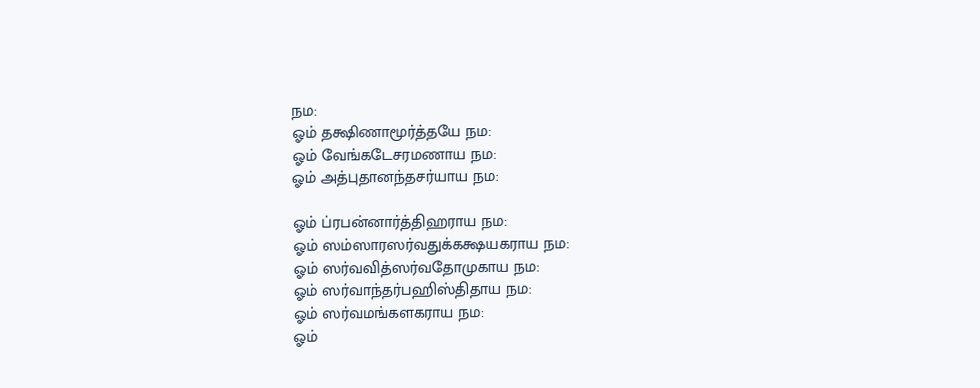நம:
ஓம் தக்ஷிணாமூர்த்தயே நம:
ஓம் வேங்கடேசரமணாய நம:
ஓம் அத்புதானந்தசர்யாய நம:

ஓம் ப்ரபன்னார்த்திஹராய நம:
ஓம் ஸம்ஸாரஸர்வதுக்கக்ஷயகராய நம:
ஓம் ஸர்வவித்ஸர்வதோமுகாய நம:
ஓம் ஸர்வாந்தர்பஹிஸ்திதாய நம:
ஓம் ஸர்வமங்களகராய நம:
ஓம்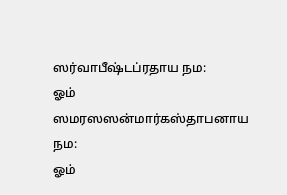ஸர்வாபீஷ்டப்ரதாய நம:
ஓம் ஸமரஸஸன்மார்கஸ்தாபனாய நம:
ஓம்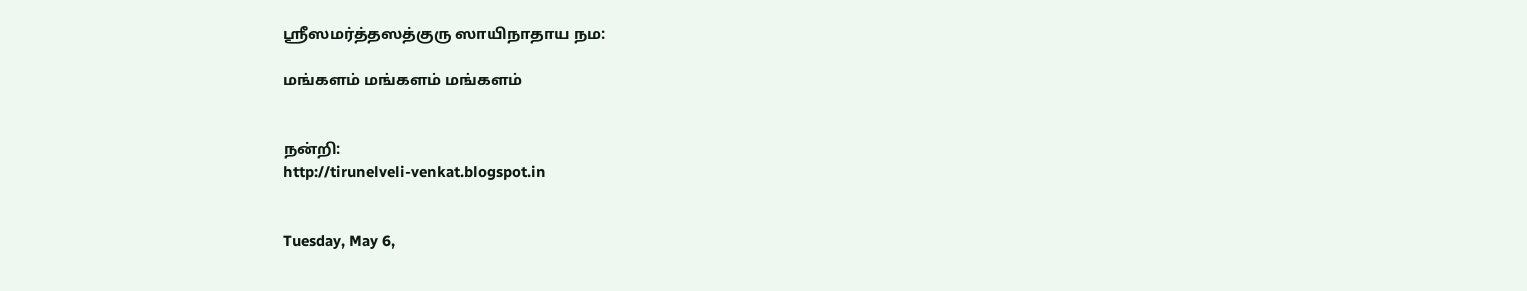ஸ்ரீஸமர்த்தஸத்குரு ஸாயிநாதாய நம:

மங்களம் மங்களம் மங்களம்


நன்றி:
http://tirunelveli-venkat.blogspot.in


Tuesday, May 6,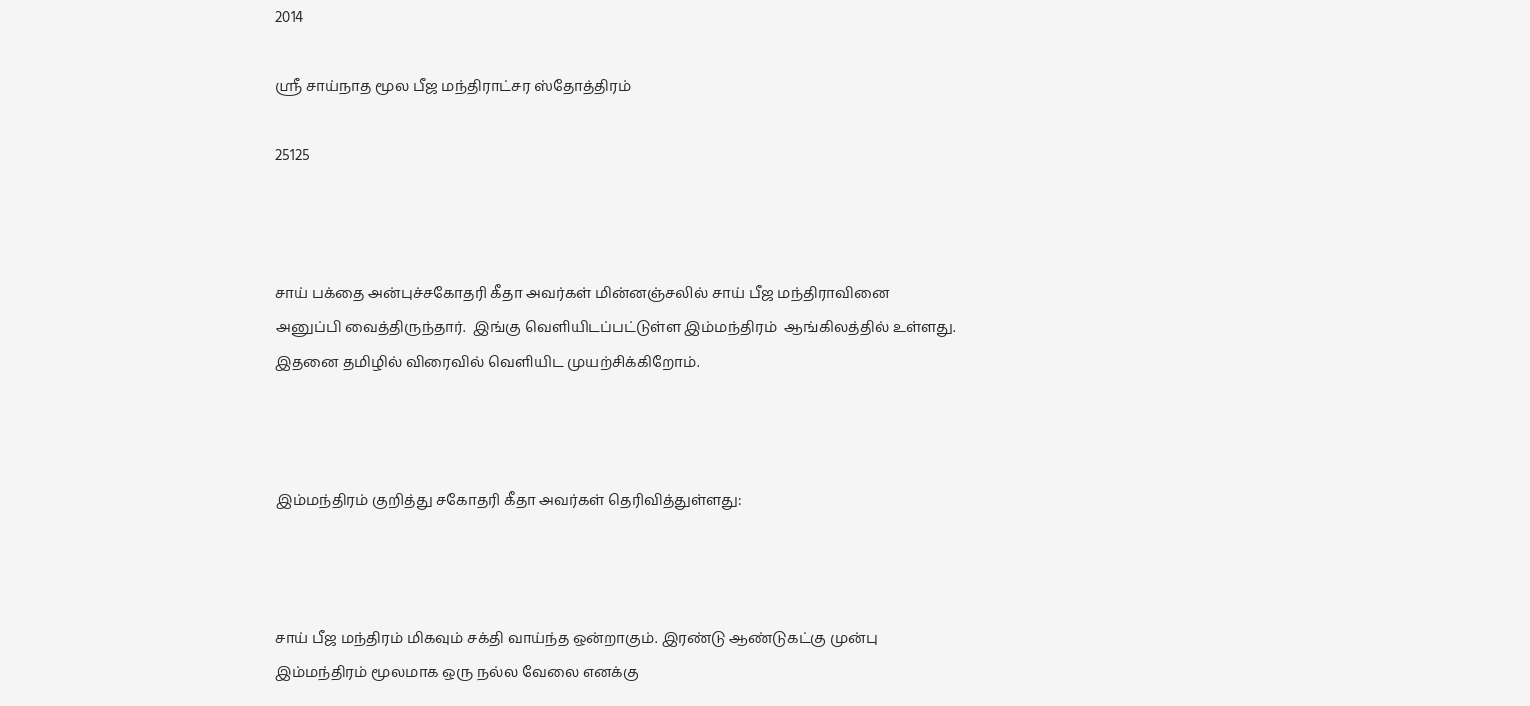2014

ஸ்ரீ சாய்நாத மூல பீஜ மந்திராட்சர ஸ்தோத்திரம்

25125



சாய் பக்தை அன்புச்சகோதரி கீதா அவர்கள் மின்னஞ்சலில் சாய் பீஜ மந்திராவினை அனுப்பி வைத்திருந்தார்.  இங்கு வெளியிடப்பட்டுள்ள இம்மந்திரம்  ஆங்கிலத்தில் உள்ளது. இதனை தமிழில் விரைவில் வெளியிட முயற்சிக்கிறோம்.



இம்மந்திரம் குறித்து சகோதரி கீதா அவர்கள் தெரிவித்துள்ளது:



சாய் பீஜ மந்திரம் மிகவும் சக்தி வாய்ந்த ஒன்றாகும். இரண்டு ஆண்டுகட்கு முன்பு இம்மந்திரம் மூலமாக ஒரு நல்ல வேலை எனக்கு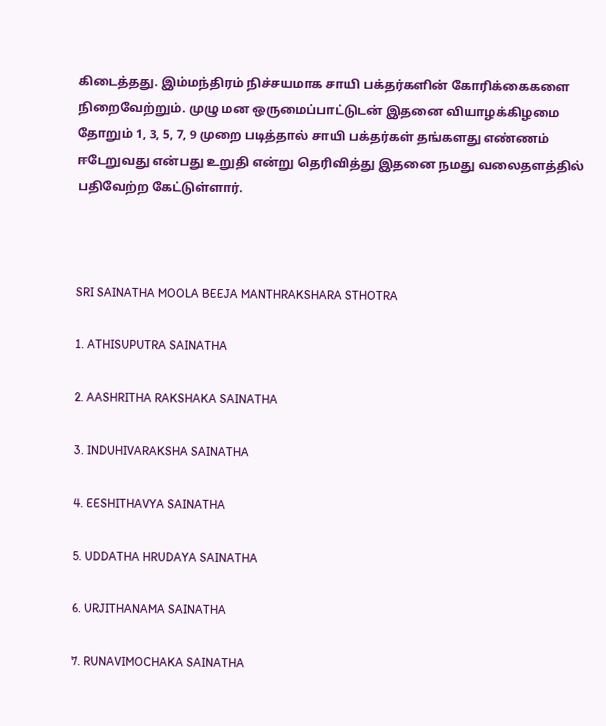கிடைத்தது. இம்மந்திரம் நிச்சயமாக சாயி பக்தர்களின் கோரிக்கைகளை நிறைவேற்றும். முழு மன ஒருமைப்பாட்டுடன் இதனை வியாழக்கிழமை தோறும் 1, 3, 5, 7, 9 முறை படித்தால் சாயி பக்தர்கள் தங்களது எண்ணம் ஈடேறுவது என்பது உறுதி என்று தெரிவித்து இதனை நமது வலைதளத்தில் பதிவேற்ற கேட்டுள்ளார்.



SRI SAINATHA MOOLA BEEJA MANTHRAKSHARA STHOTRA

1. ATHISUPUTRA SAINATHA

2. AASHRITHA RAKSHAKA SAINATHA

3. INDUHIVARAKSHA SAINATHA

4. EESHITHAVYA SAINATHA

5. UDDATHA HRUDAYA SAINATHA

6. URJITHANAMA SAINATHA

7. RUNAVIMOCHAKA SAINATHA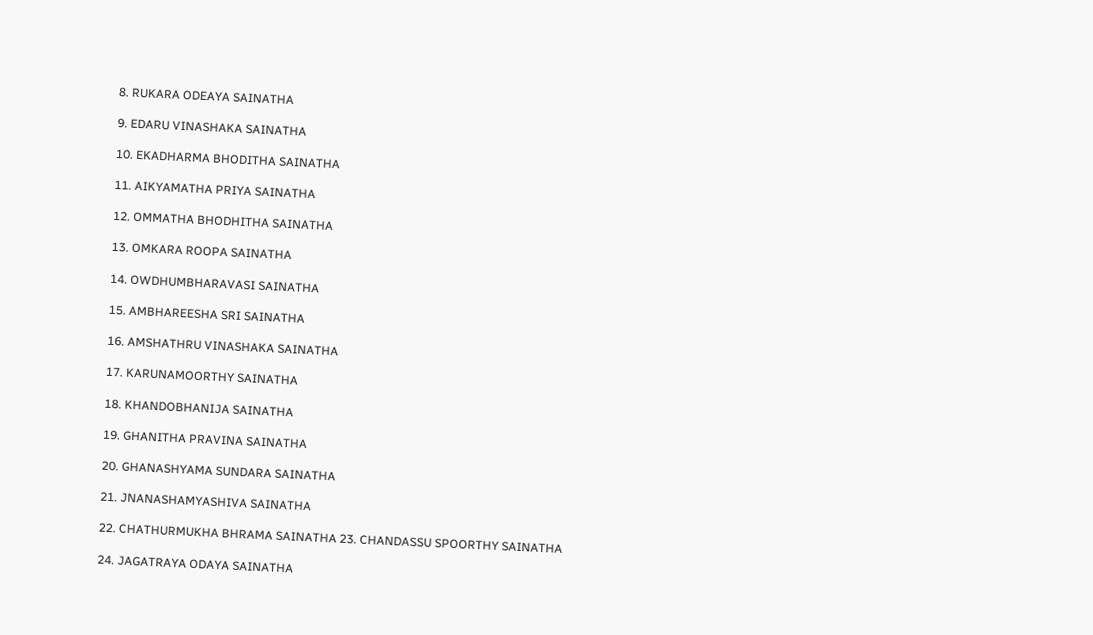8. RUKARA ODEAYA SAINATHA

9. EDARU VINASHAKA SAINATHA

10. EKADHARMA BHODITHA SAINATHA

11. AIKYAMATHA PRIYA SAINATHA

12. OMMATHA BHODHITHA SAINATHA

13. OMKARA ROOPA SAINATHA

14. OWDHUMBHARAVASI SAINATHA

15. AMBHAREESHA SRI SAINATHA

16. AMSHATHRU VINASHAKA SAINATHA

17. KARUNAMOORTHY SAINATHA

18. KHANDOBHANIJA SAINATHA

19. GHANITHA PRAVINA SAINATHA

20. GHANASHYAMA SUNDARA SAINATHA

21. JNANASHAMYASHIVA SAINATHA

22. CHATHURMUKHA BHRAMA SAINATHA 23. CHANDASSU SPOORTHY SAINATHA

24. JAGATRAYA ODAYA SAINATHA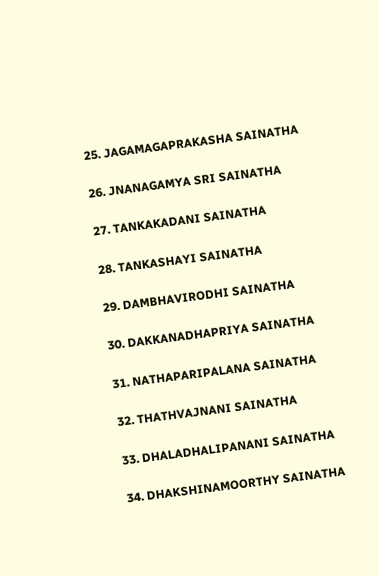25. JAGAMAGAPRAKASHA SAINATHA

26. JNANAGAMYA SRI SAINATHA

27. TANKAKADANI SAINATHA

28. TANKASHAYI SAINATHA

29. DAMBHAVIRODHI SAINATHA

30. DAKKANADHAPRIYA SAINATHA

31. NATHAPARIPALANA SAINATHA

32. THATHVAJNANI SAINATHA

33. DHALADHALIPANANI SAINATHA

34. DHAKSHINAMOORTHY SAINATHA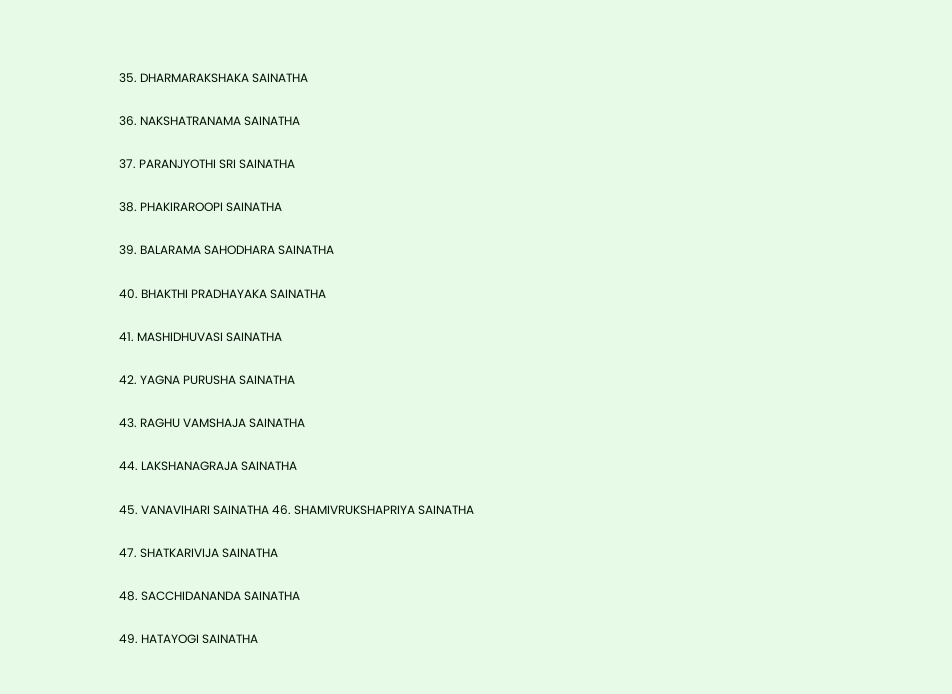35. DHARMARAKSHAKA SAINATHA

36. NAKSHATRANAMA SAINATHA

37. PARANJYOTHI SRI SAINATHA

38. PHAKIRAROOPI SAINATHA

39. BALARAMA SAHODHARA SAINATHA

40. BHAKTHI PRADHAYAKA SAINATHA

41. MASHIDHUVASI SAINATHA

42. YAGNA PURUSHA SAINATHA

43. RAGHU VAMSHAJA SAINATHA

44. LAKSHANAGRAJA SAINATHA

45. VANAVIHARI SAINATHA 46. SHAMIVRUKSHAPRIYA SAINATHA

47. SHATKARIVIJA SAINATHA

48. SACCHIDANANDA SAINATHA

49. HATAYOGI SAINATHA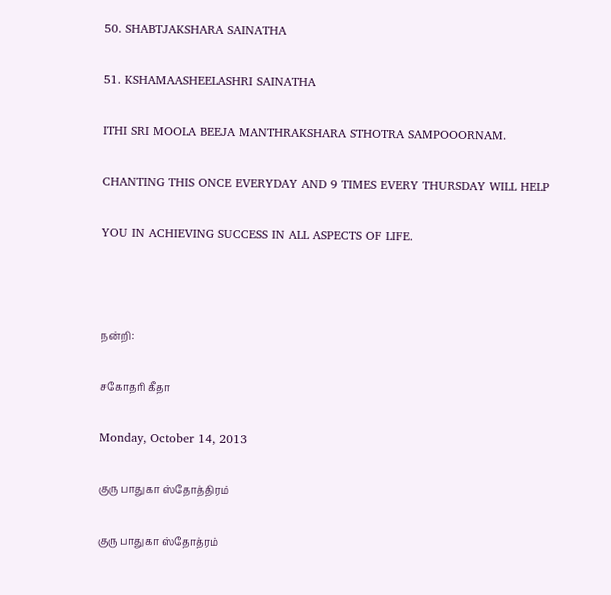50. SHABTJAKSHARA SAINATHA

51. KSHAMAASHEELASHRI SAINATHA

ITHI SRI MOOLA BEEJA MANTHRAKSHARA STHOTRA SAMPOOORNAM.

CHANTING THIS ONCE EVERYDAY AND 9 TIMES EVERY THURSDAY WILL HELP

YOU IN ACHIEVING SUCCESS IN ALL ASPECTS OF LIFE.



நன்றி:

சகோதரி கீதா

Monday, October 14, 2013

குரு பாதுகா ஸ்தோத்திரம்

குரு பாதுகா ஸ்தோத்ரம்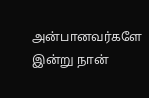அன்பானவர்களே இன்று நான்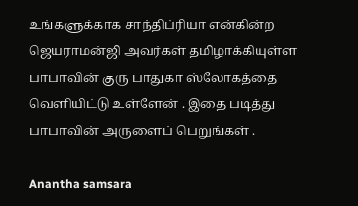உங்களுக்காக சாந்திப்ரியா என்கின்ற ஜெயராமன்ஜி அவர்கள் தமிழாக்கியுள்ள பாபாவின் குரு பாதுகா ஸ்லோகத்தை வெளியிட்டு உள்ளேன் . இதை படித்து பாபாவின் அருளைப் பெறுங்கள் .

Anantha samsara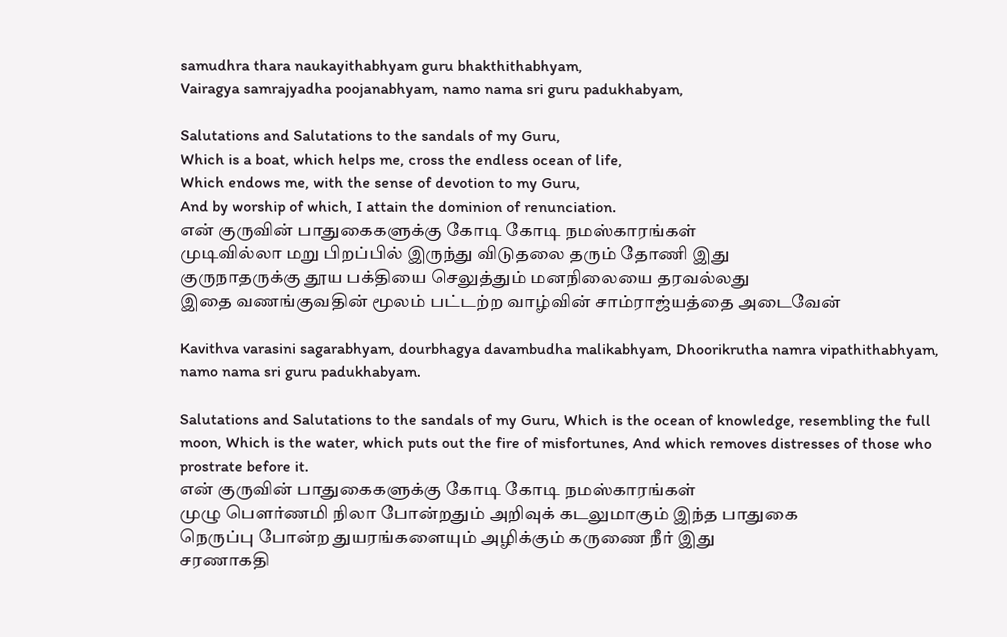samudhra thara naukayithabhyam guru bhakthithabhyam,
Vairagya samrajyadha poojanabhyam, namo nama sri guru padukhabyam,

Salutations and Salutations to the sandals of my Guru,
Which is a boat, which helps me, cross the endless ocean of life,
Which endows me, with the sense of devotion to my Guru,
And by worship of which, I attain the dominion of renunciation.
என் குருவின் பாதுகைகளுக்கு கோடி கோடி நமஸ்காரங்கள்
முடிவில்லா மறு பிறப்பில் இருந்து விடுதலை தரும் தோணி இது
குருநாதருக்கு தூய பக்தியை செலுத்தும் மனநிலையை தரவல்லது
இதை வணங்குவதின் மூலம் பட்டற்ற வாழ்வின் சாம்ராஜ்யத்தை அடைவேன்

Kavithva varasini sagarabhyam, dourbhagya davambudha malikabhyam, Dhoorikrutha namra vipathithabhyam, namo nama sri guru padukhabyam.

Salutations and Salutations to the sandals of my Guru, Which is the ocean of knowledge, resembling the full moon, Which is the water, which puts out the fire of misfortunes, And which removes distresses of those who prostrate before it.
என் குருவின் பாதுகைகளுக்கு கோடி கோடி நமஸ்காரங்கள்
முழு பௌர்ணமி நிலா போன்றதும் அறிவுக் கடலுமாகும் இந்த பாதுகை
நெருப்பு போன்ற துயரங்களையும் அழிக்கும் கருணை நீர் இது
சரணாகதி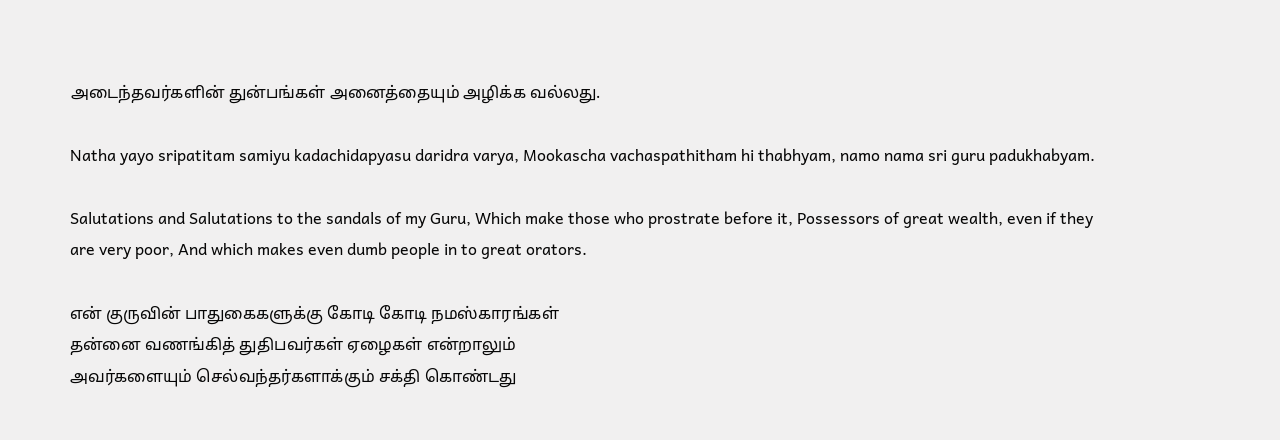அடைந்தவர்களின் துன்பங்கள் அனைத்தையும் அழிக்க வல்லது.

Natha yayo sripatitam samiyu kadachidapyasu daridra varya, Mookascha vachaspathitham hi thabhyam, namo nama sri guru padukhabyam.

Salutations and Salutations to the sandals of my Guru, Which make those who prostrate before it, Possessors of great wealth, even if they are very poor, And which makes even dumb people in to great orators.

என் குருவின் பாதுகைகளுக்கு கோடி கோடி நமஸ்காரங்கள்
தன்னை வணங்கித் துதிபவர்கள் ஏழைகள் என்றாலும்
அவர்களையும் செல்வந்தர்களாக்கும் சக்தி கொண்டது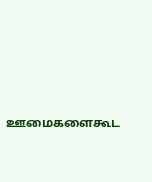ஊமைகளைகூட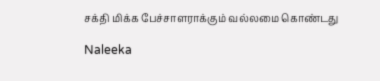சக்தி மிக்க பேச்சாளராக்கும் வல்லமை கொண்டது

Naleeka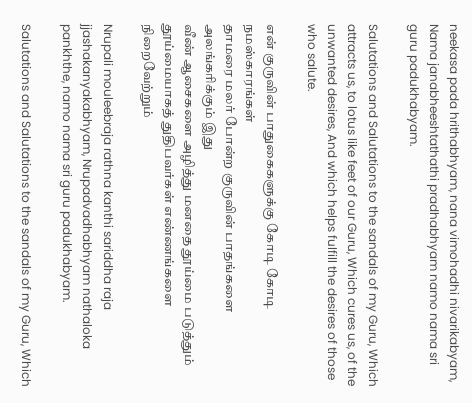neekasa pada hrithabhyam, nana vimohadhi nivarikabyam, Nama janabheeshtathathi pradhabhyam namo nama sri guru padukhabyam.

Salutations and Salutations to the sandals of my Guru, Which attracts us, to lotus like feet of our Guru, Which cures us, of the unwanted desires, And which helps fulfill the desires of those who salute.

என் குருவின் பாதுகைகளுக்கு கோடி கோடி நமஸ்காரங்கள்
தாமரை மலர் போன்ற குருவின் பாதங்களை அலங்கரிக்கும் இது
வீண் ஆசைகளை அழித்து மனதை தூய்மை படுத்தும்
தூய்மையாகத் துதிபவர்கள் எண்ணங்களை நிறைவேற்றும்

Nrupali mouleebraja rathna kanthi sariddha raja jjashakanyakabhyam, Nrupadvadhabhyam nathaloka pankhthe, namo nama sri guru padukhabyam.

Salutations and Salutations to the sandals of my Guru, Which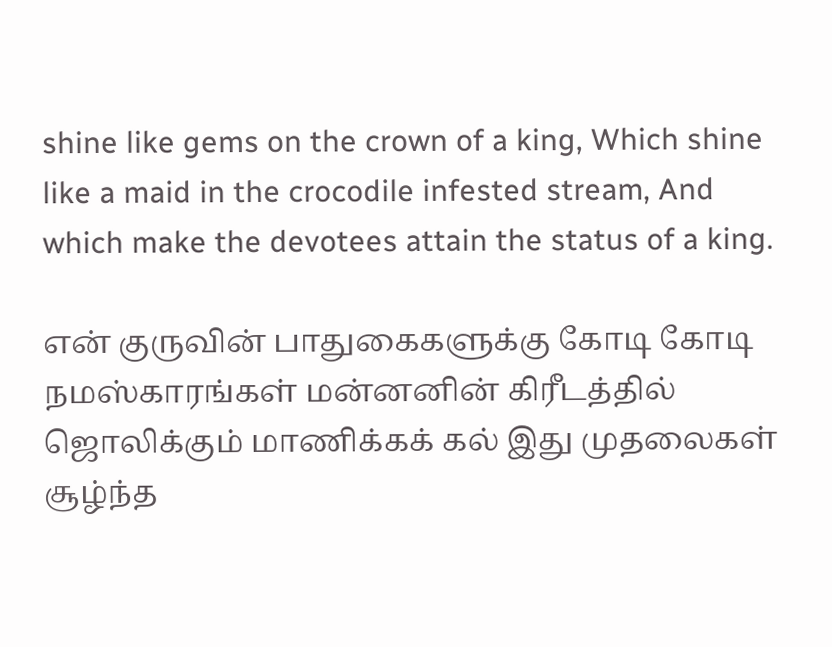shine like gems on the crown of a king, Which shine like a maid in the crocodile infested stream, And which make the devotees attain the status of a king.

என் குருவின் பாதுகைகளுக்கு கோடி கோடி நமஸ்காரங்கள் மன்னனின் கிரீடத்தில் ஜொலிக்கும் மாணிக்கக் கல் இது முதலைகள் சூழ்ந்த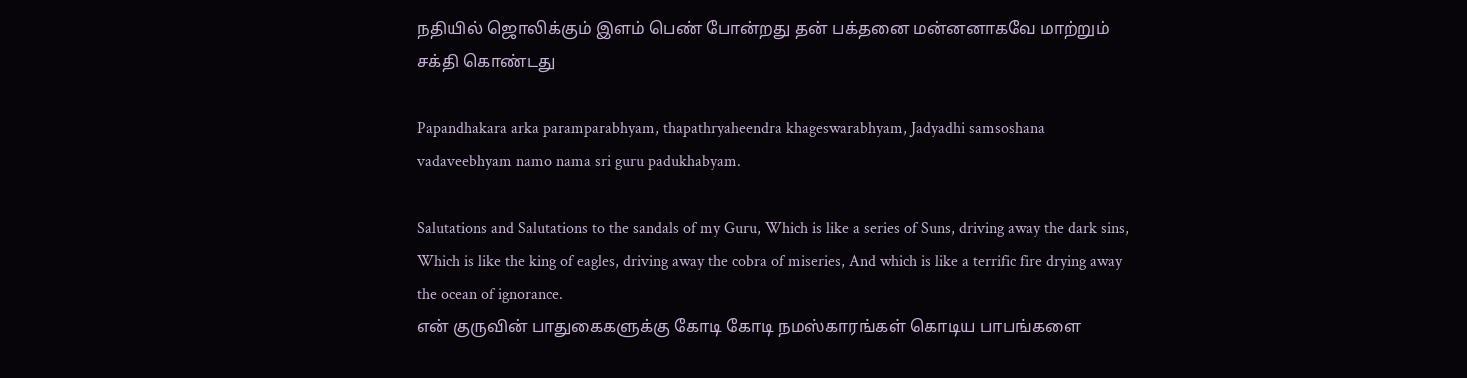நதியில் ஜொலிக்கும் இளம் பெண் போன்றது தன் பக்தனை மன்னனாகவே மாற்றும் சக்தி கொண்டது

Papandhakara arka paramparabhyam, thapathryaheendra khageswarabhyam, Jadyadhi samsoshana vadaveebhyam namo nama sri guru padukhabyam.

Salutations and Salutations to the sandals of my Guru, Which is like a series of Suns, driving away the dark sins, Which is like the king of eagles, driving away the cobra of miseries, And which is like a terrific fire drying away the ocean of ignorance.
என் குருவின் பாதுகைகளுக்கு கோடி கோடி நமஸ்காரங்கள் கொடிய பாபங்களை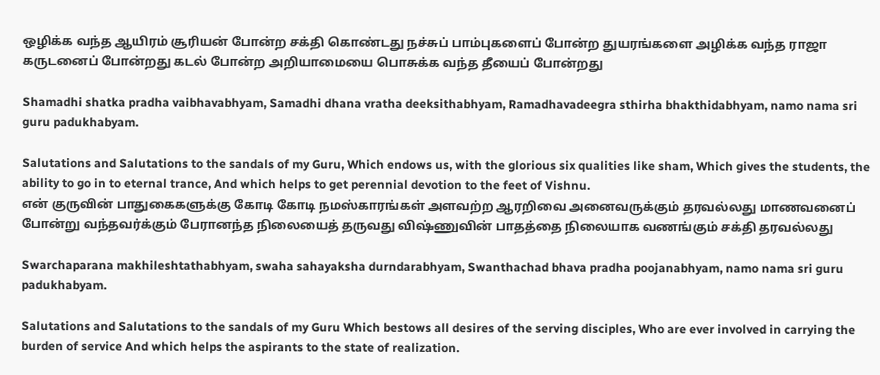ஒழிக்க வந்த ஆயிரம் சூரியன் போன்ற சக்தி கொண்டது நச்சுப் பாம்புகளைப் போன்ற துயரங்களை அழிக்க வந்த ராஜா கருடனைப் போன்றது கடல் போன்ற அறியாமையை பொசுக்க வந்த தீயைப் போன்றது

Shamadhi shatka pradha vaibhavabhyam, Samadhi dhana vratha deeksithabhyam, Ramadhavadeegra sthirha bhakthidabhyam, namo nama sri guru padukhabyam.

Salutations and Salutations to the sandals of my Guru, Which endows us, with the glorious six qualities like sham, Which gives the students, the ability to go in to eternal trance, And which helps to get perennial devotion to the feet of Vishnu.
என் குருவின் பாதுகைகளுக்கு கோடி கோடி நமஸ்காரங்கள் அளவற்ற ஆரறிவை அனைவருக்கும் தரவல்லது மாணவனைப் போன்று வந்தவர்க்கும் பேரானந்த நிலையைத் தருவது விஷ்ணுவின் பாதத்தை நிலையாக வணங்கும் சக்தி தரவல்லது

Swarchaparana makhileshtathabhyam, swaha sahayaksha durndarabhyam, Swanthachad bhava pradha poojanabhyam, namo nama sri guru padukhabyam.

Salutations and Salutations to the sandals of my Guru Which bestows all desires of the serving disciples, Who are ever involved in carrying the burden of service And which helps the aspirants to the state of realization.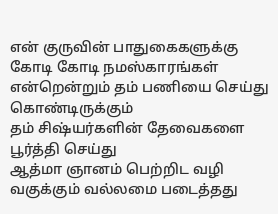என் குருவின் பாதுகைகளுக்கு கோடி கோடி நமஸ்காரங்கள்
என்றென்றும் தம் பணியை செய்து கொண்டிருக்கும்
தம் சிஷ்யர்களின் தேவைகளை பூர்த்தி செய்து
ஆத்மா ஞானம் பெற்றிட வழி வகுக்கும் வல்லமை படைத்தது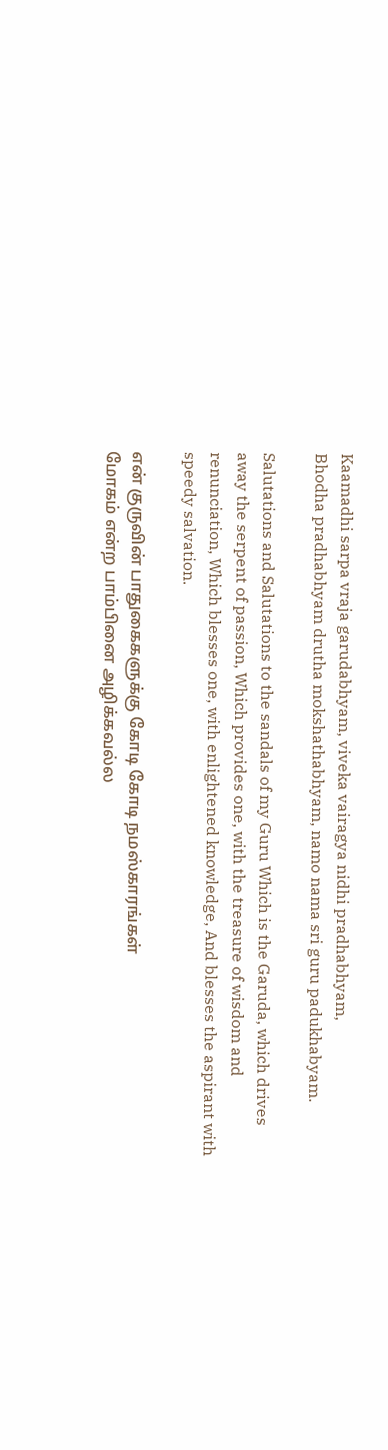Kaamadhi sarpa vraja garudabhyam, viveka vairagya nidhi pradhabhyam,
Bhodha pradhabhyam drutha mokshathabhyam, namo nama sri guru padukhabyam.

Salutations and Salutations to the sandals of my Guru Which is the Garuda, which drives away the serpent of passion, Which provides one, with the treasure of wisdom and renunciation, Which blesses one, with enlightened knowledge, And blesses the aspirant with speedy salvation.

என் குருவின் பாதுகைகளுக்கு கோடி கோடி நமஸ்காரங்கள்
மோகம் என்ற பாம்பினை அழிக்கவல்ல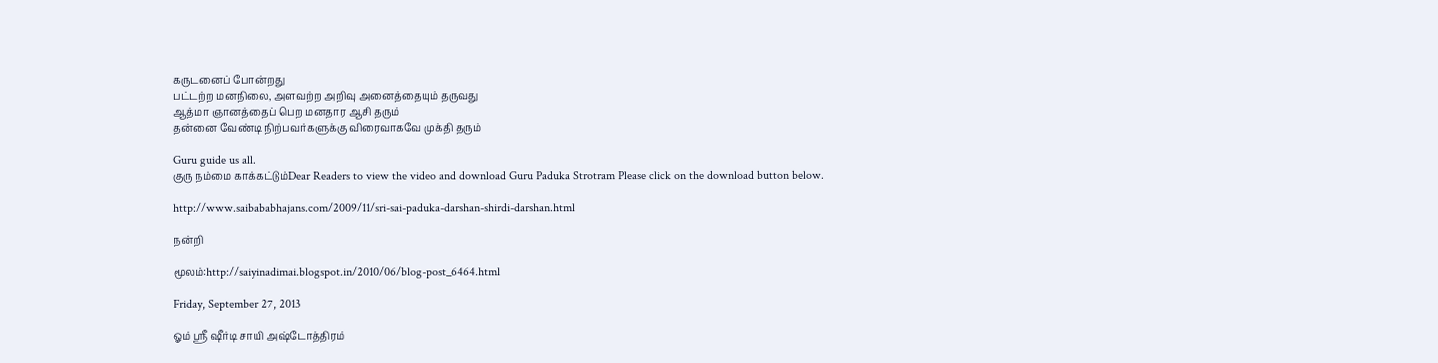கருடனைப் போன்றது
பட்டற்ற மனநிலை, அளவற்ற அறிவு அனைத்தையும் தருவது
ஆத்மா ஞானத்தைப் பெற மனதார ஆசி தரும்
தன்னை வேண்டி நிற்பவர்களுக்கு விரைவாகவே முக்தி தரும்

Guru guide us all.
குரு நம்மை காக்கட்டும்Dear Readers to view the video and download Guru Paduka Strotram Please click on the download button below.

http://www.saibababhajans.com/2009/11/sri-sai-paduka-darshan-shirdi-darshan.html

நன்றி

மூலம்:http://saiyinadimai.blogspot.in/2010/06/blog-post_6464.html

Friday, September 27, 2013

ஓம் ஸ்ரீ ஷீர்டி சாயி அஷ்டோத்திரம்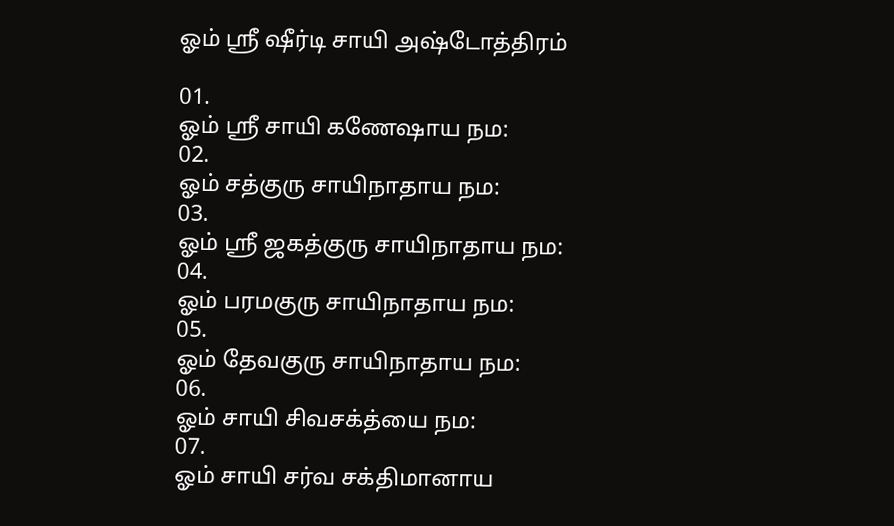ஓம் ஸ்ரீ ஷீர்டி சாயி அஷ்டோத்திரம்

01.
ஓம் ஸ்ரீ சாயி கணேஷாய நம:
02.
ஓம் சத்குரு சாயிநாதாய நம:
03.
ஓம் ஸ்ரீ ஜகத்குரு சாயிநாதாய நம:
04.
ஓம் பரமகுரு சாயிநாதாய நம:
05.
ஓம் தேவகுரு சாயிநாதாய நம:
06.
ஓம் சாயி சிவசக்த்யை நம:
07.
ஓம் சாயி சர்வ சக்திமானாய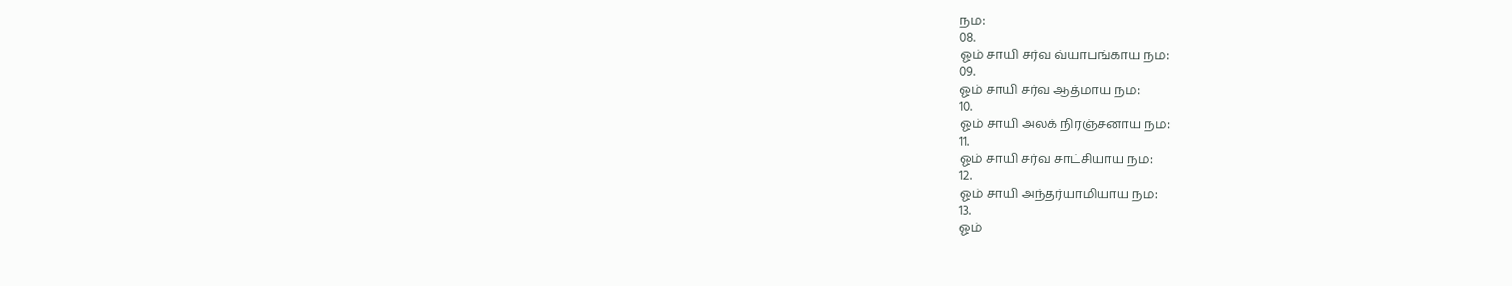நம:
08.
ஓம் சாயி சர்வ வ்யாபங்காய நம:
09.
ஓம் சாயி சர்வ ஆத்மாய நம:
10.
ஓம் சாயி அலக் நிரஞ்சனாய நம:
11.
ஓம் சாயி சர்வ சாட்சியாய நம:
12.
ஓம் சாயி அந்தர்யாமியாய நம:
13.
ஓம்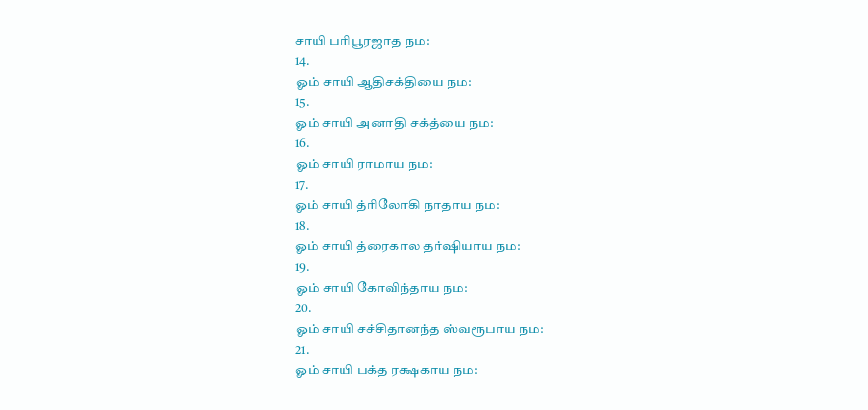சாயி பரிபூரஜாத நம:
14.
ஓம் சாயி ஆதிசக்தியை நம:
15.
ஓம் சாயி அனாதி சக்த்யை நம:
16.
ஓம் சாயி ராமாய நம:
17.
ஓம் சாயி த்ரிலோகி நாதாய நம:
18.
ஓம் சாயி த்ரைகால தர்ஷியாய நம:
19.
ஓம் சாயி கோவிந்தாய நம:
20.
ஓம் சாயி சச்சிதானந்த ஸ்வரூபாய நம:
21.
ஓம் சாயி பக்த ரக்ஷகாய நம: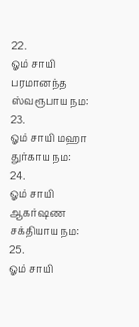22.
ஓம் சாயி பரமானந்த ஸ்வரூபாய நம:
23.
ஓம் சாயி மஹா துர்காய நம:
24.
ஓம் சாயி ஆகர்ஷண சக்தியாய நம:
25.
ஓம் சாயி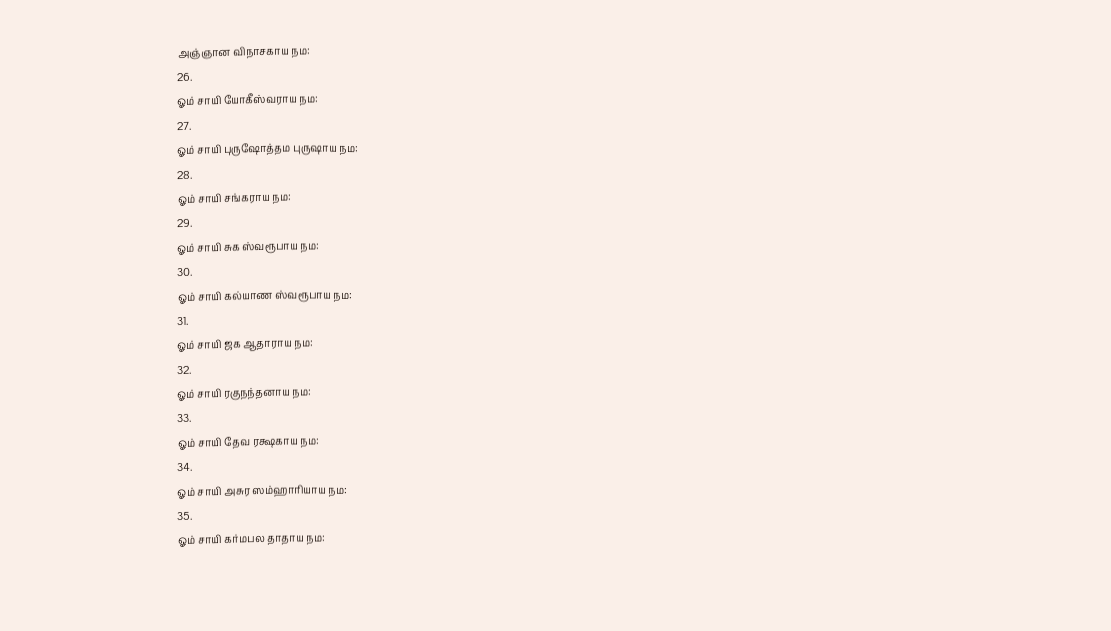அஞ்ஞான விநாசகாய நம:
26.
ஓம் சாயி யோகீஸ்வராய நம:
27.
ஓம் சாயி புருஷோத்தம புருஷாய நம:
28.
ஓம் சாயி சங்கராய நம:
29.
ஓம் சாயி சுக ஸ்வரூபாய நம:
30.
ஓம் சாயி கல்யாண ஸ்வரூபாய நம:
31.
ஓம் சாயி ஜக ஆதாராய நம:
32.
ஓம் சாயி ரகுநந்தனாய நம:
33.
ஓம் சாயி தேவ ரக்ஷகாய நம:
34.
ஓம் சாயி அசுர ஸம்ஹாரியாய நம:
35.
ஓம் சாயி கர்மபல தாதாய நம: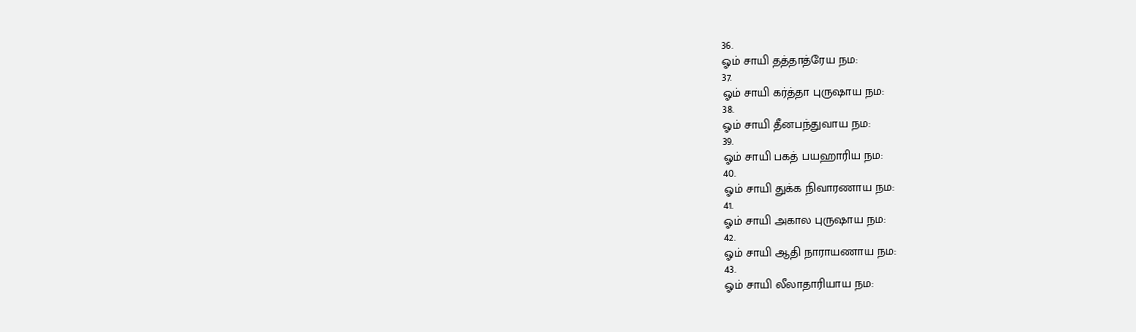36.
ஓம் சாயி தத்தாத்ரேய நம:
37.
ஓம் சாயி கர்த்தா புருஷாய நம:
38.
ஓம் சாயி தீனபந்துவாய நம:
39.
ஓம் சாயி பகத் பயஹாரிய நம:
40.
ஓம் சாயி துக்க நிவாரணாய நம:
41.
ஓம் சாயி அகால புருஷாய நம:
42.
ஓம் சாயி ஆதி நாராயணாய நம:
43.
ஓம் சாயி லீலாதாரியாய நம: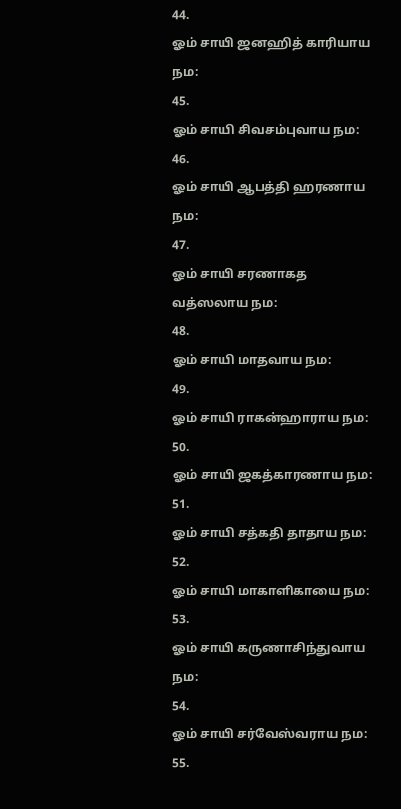44.
ஓம் சாயி ஜனஹித் காரியாய நம:
45.
ஓம் சாயி சிவசம்புவாய நம:
46.
ஓம் சாயி ஆபத்தி ஹரணாய நம:
47.
ஓம் சாயி சரணாகத வத்ஸலாய நம:
48.
ஓம் சாயி மாதவாய நம:
49.
ஓம் சாயி ராகன்ஹாராய நம:
50.
ஓம் சாயி ஜகத்காரணாய நம:
51.
ஓம் சாயி சத்கதி தாதாய நம:
52.
ஓம் சாயி மாகாளிகாயை நம:
53.
ஓம் சாயி கருணாசிந்துவாய நம:
54.
ஓம் சாயி சர்வேஸ்வராய நம:
55.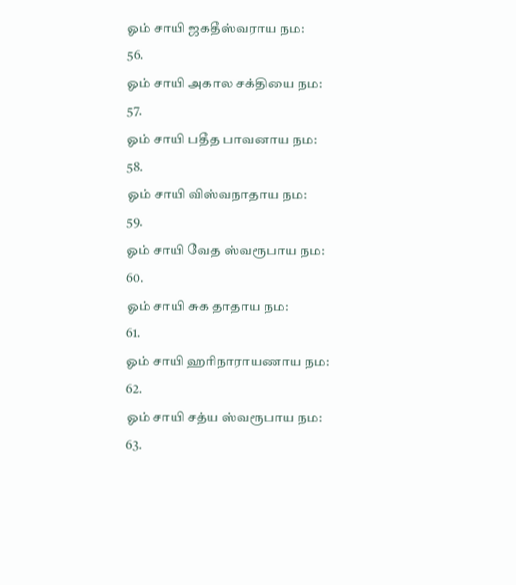ஓம் சாயி ஜகதீஸ்வராய நம:
56.
ஓம் சாயி அகால சக்தியை நம:
57.
ஓம் சாயி பதீத பாவனாய நம:
58.
ஓம் சாயி விஸ்வநாதாய நம:
59.
ஓம் சாயி வேத ஸ்வரூபாய நம:
60.
ஓம் சாயி சுக தாதாய நம:
61.
ஓம் சாயி ஹரிநாராயணாய நம:
62.
ஓம் சாயி சத்ய ஸ்வரூபாய நம:
63.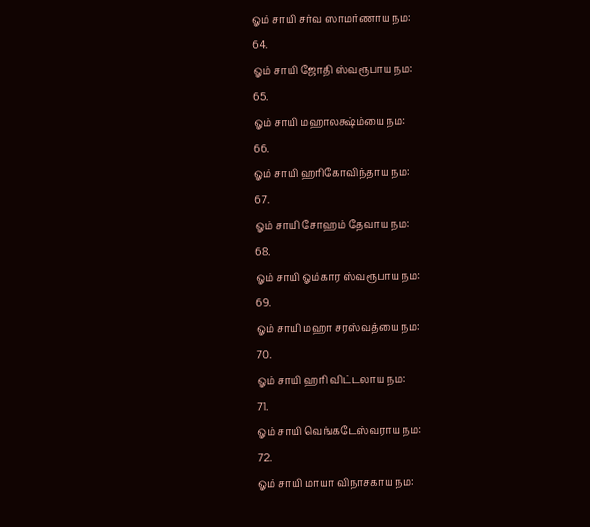ஓம் சாயி சர்வ ஸாமர்ணாய நம:
64.
ஓம் சாயி ஜோதி ஸ்வரூபாய நம:
65.
ஓம் சாயி மஹாலக்ஷ்ம்யை நம:
66.
ஓம் சாயி ஹரிகோவிந்தாய நம:
67.
ஓம் சாயி சோஹம் தேவாய நம:
68.
ஓம் சாயி ஓம்கார ஸ்வரூபாய நம:
69.
ஓம் சாயி மஹா சரஸ்வத்யை நம:
70.
ஓம் சாயி ஹரி விட்டலாய நம:
71.
ஓம் சாயி வெங்கடேஸ்வராய நம:
72.
ஓம் சாயி மாயா விநாசகாய நம: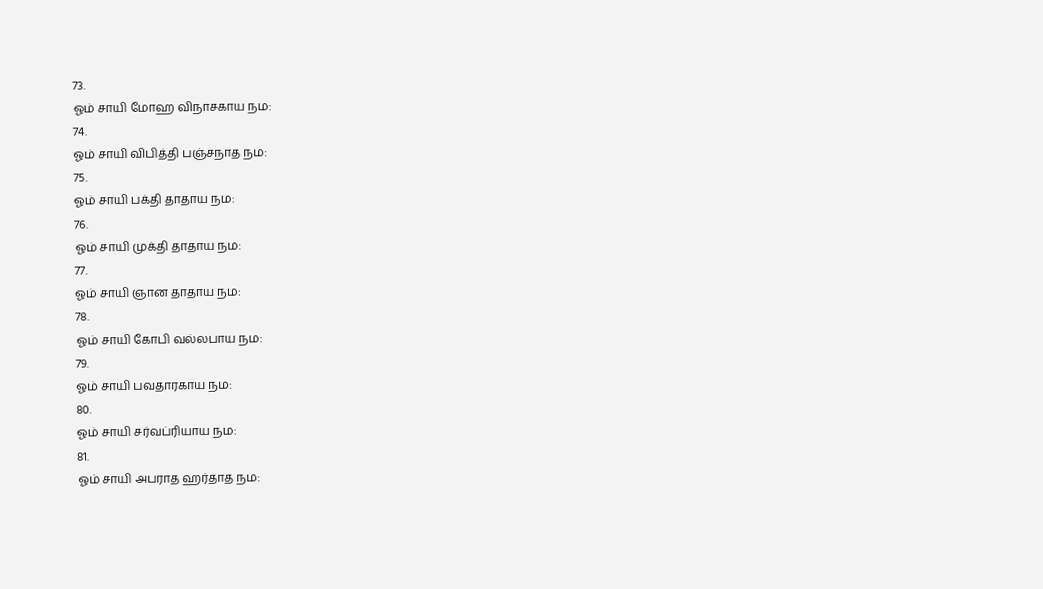73.
ஓம் சாயி மோஹ விநாசகாய நம:
74.
ஓம் சாயி விபித்தி பஞ்சநாத நம:
75.
ஓம் சாயி பக்தி தாதாய நம:
76.
ஓம் சாயி முக்தி தாதாய நம:
77.
ஓம் சாயி ஞான தாதாய நம:
78.
ஓம் சாயி கோபி வல்லபாய நம:
79.
ஓம் சாயி பவதாரகாய நம:
80.
ஓம் சாயி சர்வப்ரியாய நம:
81.
ஓம் சாயி அபராத ஹர்தாத நம: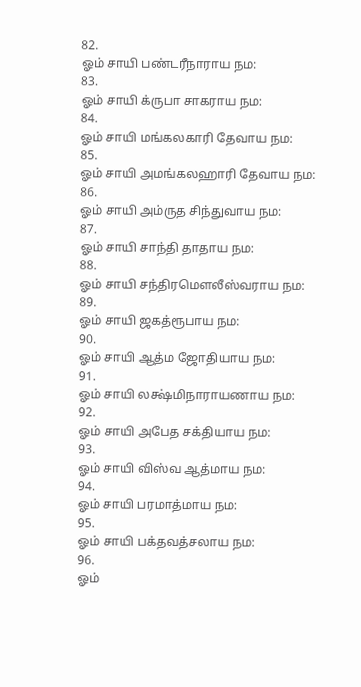82.
ஓம் சாயி பண்டரீநாராய நம:
83.
ஓம் சாயி க்ருபா சாகராய நம:
84.
ஓம் சாயி மங்கலகாரி தேவாய நம:
85.
ஓம் சாயி அமங்கலஹாரி தேவாய நம:
86.
ஓம் சாயி அம்ருத சிந்துவாய நம:
87.
ஓம் சாயி சாந்தி தாதாய நம:
88.
ஓம் சாயி சந்திரமௌலீஸ்வராய நம:
89.
ஓம் சாயி ஜகத்ரூபாய நம:
90.
ஓம் சாயி ஆத்ம ஜோதியாய நம:
91.
ஓம் சாயி லக்ஷ்மிநாராயணாய நம:
92.
ஓம் சாயி அபேத சக்தியாய நம:
93.
ஓம் சாயி விஸ்வ ஆத்மாய நம:
94.
ஓம் சாயி பரமாத்மாய நம:
95.
ஓம் சாயி பக்தவத்சலாய நம:
96.
ஓம்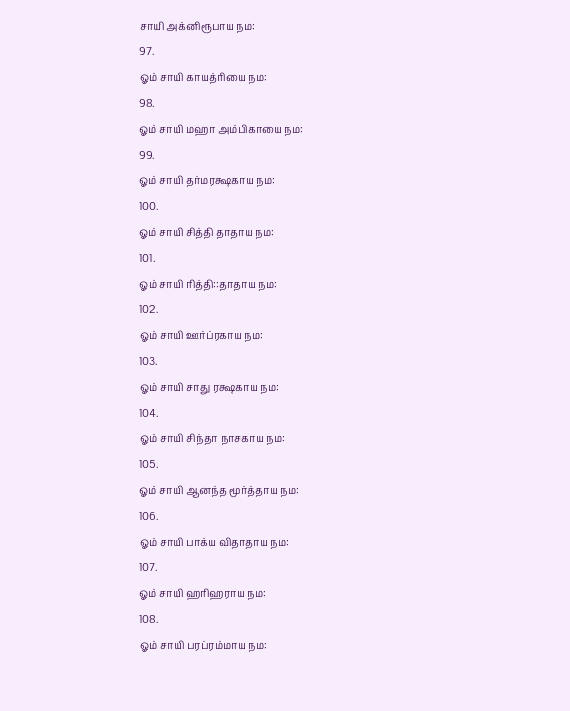சாயி அக்னிரூபாய நம:
97.
ஓம் சாயி காயத்ரியை நம:
98.
ஓம் சாயி மஹா அம்பிகாயை நம:
99.
ஓம் சாயி தர்மரக்ஷகாய நம:
100.
ஓம் சாயி சித்தி தாதாய நம:
101.
ஓம் சாயி ரித்தி::தாதாய நம:
102.
ஓம் சாயி ஊர்ப்ரகாய நம:
103.
ஓம் சாயி சாது ரக்ஷகாய நம:
104.
ஓம் சாயி சிந்தா நாசகாய நம:
105.
ஓம் சாயி ஆனந்த மூர்த்தாய நம:
106.
ஓம் சாயி பாக்ய விதாதாய நம:
107.
ஓம் சாயி ஹரிஹராய நம:
108.
ஓம் சாயி பரப்ரம்மாய நம: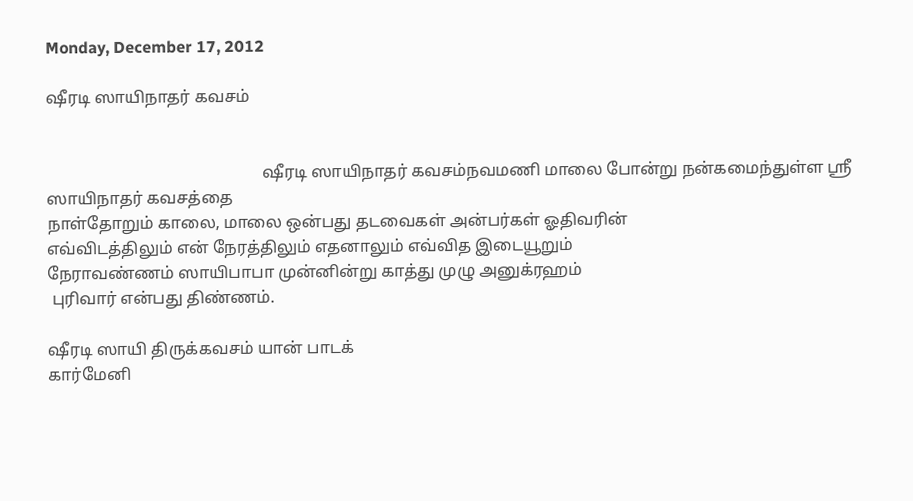Monday, December 17, 2012

ஷீரடி ஸாயிநாதர் கவசம்


                                                    ஷீரடி ஸாயிநாதர் கவசம்நவமணி மாலை போன்று நன்கமைந்துள்ள ஸ்ரீ ஸாயிநாதர் கவசத்தை
நாள்தோறும் காலை, மாலை ஒன்பது தடவைகள் அன்பர்கள் ஓதிவரின்
எவ்விடத்திலும் என் நேரத்திலும் எதனாலும் எவ்வித இடையூறும்
நேராவண்ணம் ஸாயிபாபா முன்னின்று காத்து முழு அனுக்ரஹம்
 புரிவார் என்பது திண்ணம்.

ஷீரடி ஸாயி திருக்கவசம் யான் பாடக்
கார்மேனி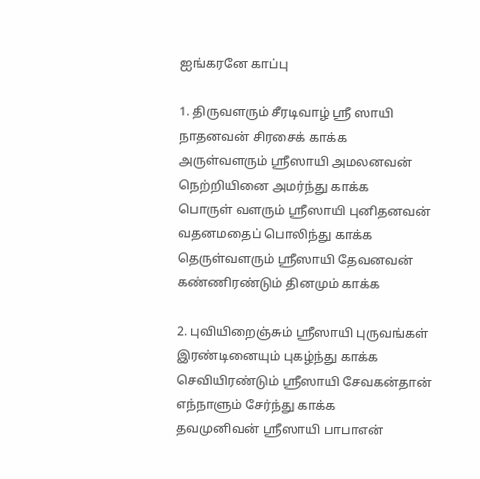ஐங்கரனே காப்பு

1. திருவளரும் சீரடிவாழ் ஸ்ரீ ஸாயி
நாதனவன் சிரசைக் காக்க
அருள்வளரும் ஸ்ரீஸாயி அமலனவன்
நெற்றியினை அமர்ந்து காக்க
பொருள் வளரும் ஸ்ரீஸாயி புனிதனவன்
வதனமதைப் பொலிந்து காக்க
தெருள்வளரும் ஸ்ரீஸாயி தேவனவன்
கண்ணிரண்டும் தினமும் காக்க

2. புவியிறைஞ்சும் ஸ்ரீஸாயி புருவங்கள்
இரண்டினையும் புகழ்ந்து காக்க
செவியிரண்டும் ஸ்ரீஸாயி சேவகன்தான்
எந்நாளும் சேர்ந்து காக்க
தவமுனிவன் ஸ்ரீஸாயி பாபாஎன்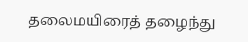தலைமயிரைத் தழைந்து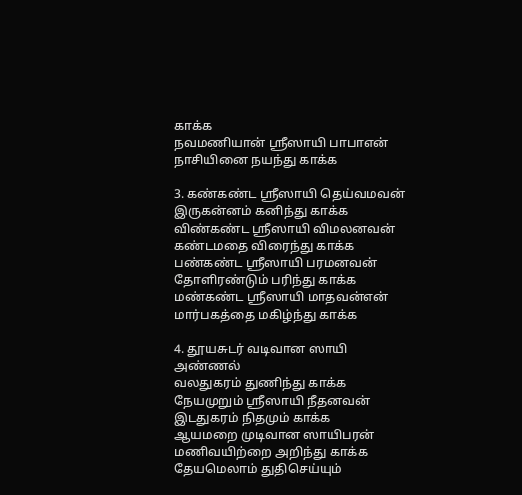காக்க
நவமணியான் ஸ்ரீஸாயி பாபாஎன்
நாசியினை நயந்து காக்க

3. கண்கண்ட ஸ்ரீஸாயி தெய்வமவன்
இருகன்னம் கனிந்து காக்க
விண்கண்ட ஸ்ரீஸாயி விமலனவன்
கண்டமதை விரைந்து காக்க
பண்கண்ட ஸ்ரீஸாயி பரமனவன்
தோளிரண்டும் பரிந்து காக்க
மண்கண்ட ஸ்ரீஸாயி மாதவன்என்
மார்பகத்தை மகிழ்ந்து காக்க

4. தூயசுடர் வடிவான ஸாயி அண்ணல்
வலதுகரம் துணிந்து காக்க
நேயமுறும் ஸ்ரீஸாயி நீதனவன்
இடதுகரம் நிதமும் காக்க
ஆயமறை முடிவான ஸாயிபரன்
மணிவயிற்றை அறிந்து காக்க
தேயமெலாம் துதிசெய்யும்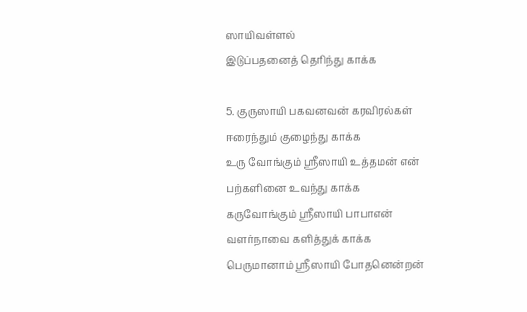ஸாயிவள்ளல்
இடுப்பதனைத் தெரிந்து காக்க

5. குருஸாயி பகவனவன் கரவிரல்கள்
ஈரைந்தும் குழைந்து காக்க
உரு வோங்கும் ஸ்ரீஸாயி உத்தமன் என்
பற்களினை உவந்து காக்க
கருவோங்கும் ஸ்ரீஸாயி பாபாஎன்
வளர்நாவை களித்துக் காக்க
பெருமானாம் ஸ்ரீஸாயி போதனென்றன்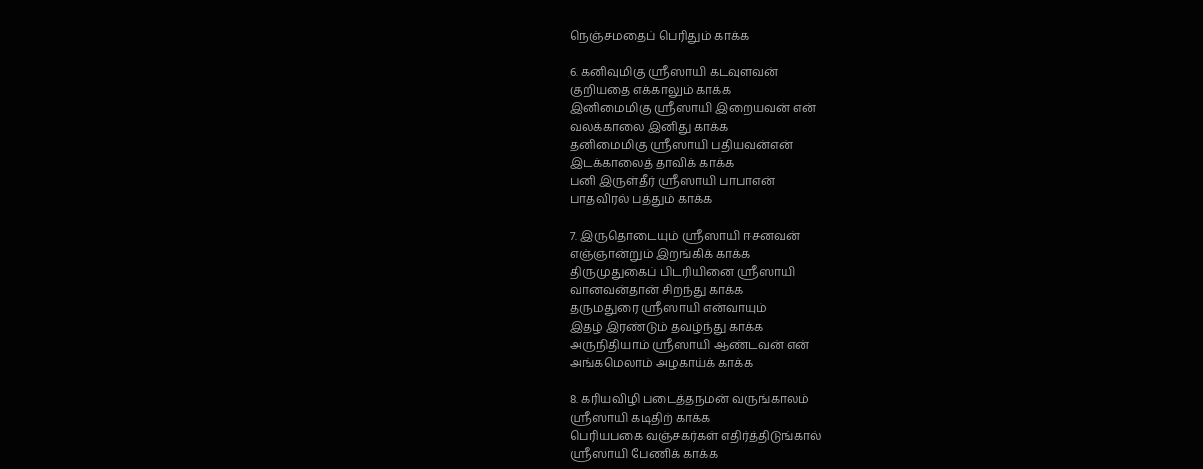நெஞ்சமதைப் பெரிதும் காக்க

6. கனிவுமிகு ஸ்ரீஸாயி கடவுளவன்
குறியதை எக்காலும் காக்க
இனிமைமிகு ஸ்ரீஸாயி இறையவன் என்
வலக்காலை இனிது காக்க
தனிமைமிகு ஸ்ரீஸாயி பதியவன்என்
இடக்காலைத் தாவிக் காக்க
பனி இருள்தீர் ஸ்ரீஸாயி பாபாஎன்
பாதவிரல் பத்தும் காக்க

7. இருதொடையும் ஸ்ரீஸாயி ஈசனவன்
எஞ்ஞான்றும் இறங்கிக் காக்க
திருமுதுகைப் பிடரியினை ஸ்ரீஸாயி
வானவன்தான் சிறந்து காக்க
தருமதுரை ஸ்ரீஸாயி என்வாயும்
இதழ் இரண்டும் தவழ்ந்து காக்க
அருநிதியாம் ஸ்ரீஸாயி ஆண்டவன் என்
அங்கமெலாம் அழகாய்க் காக்க

8. கரியவிழி படைத்தநமன் வருங்காலம்
ஸ்ரீஸாயி கடிதிற் காக்க
பெரியபகை வஞ்சகர்கள் எதிர்த்திடுங்கால்
ஸ்ரீஸாயி பேணிக் காக்க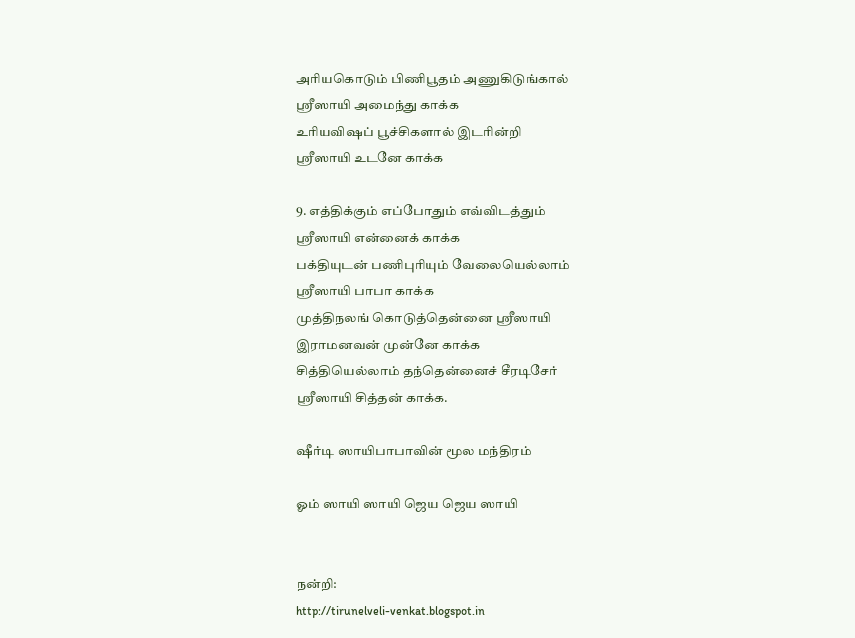அரியகொடும் பிணிபூதம் அணுகிடுங்கால்
ஸ்ரீஸாயி அமைந்து காக்க
உரியவிஷப் பூச்சிகளால் இடரின்றி
ஸ்ரீஸாயி உடனே காக்க

9. எத்திக்கும் எப்போதும் எவ்விடத்தும்
ஸ்ரீஸாயி என்னைக் காக்க
பக்தியுடன் பணிபுரியும் வேலையெல்லாம்
ஸ்ரீஸாயி பாபா காக்க
முத்திநலங் கொடுத்தென்னை ஸ்ரீஸாயி
இராமனவன் முன்னே காக்க
சித்தியெல்லாம் தந்தென்னைச் சீரடிசேர்
ஸ்ரீஸாயி சித்தன் காக்க.

ஷீர்டி ஸாயிபாபாவின் மூல மந்திரம்

ஓம் ஸாயி ஸாயி ஜெய ஜெய ஸாயி


நன்றி:
http://tirunelveli-venkat.blogspot.in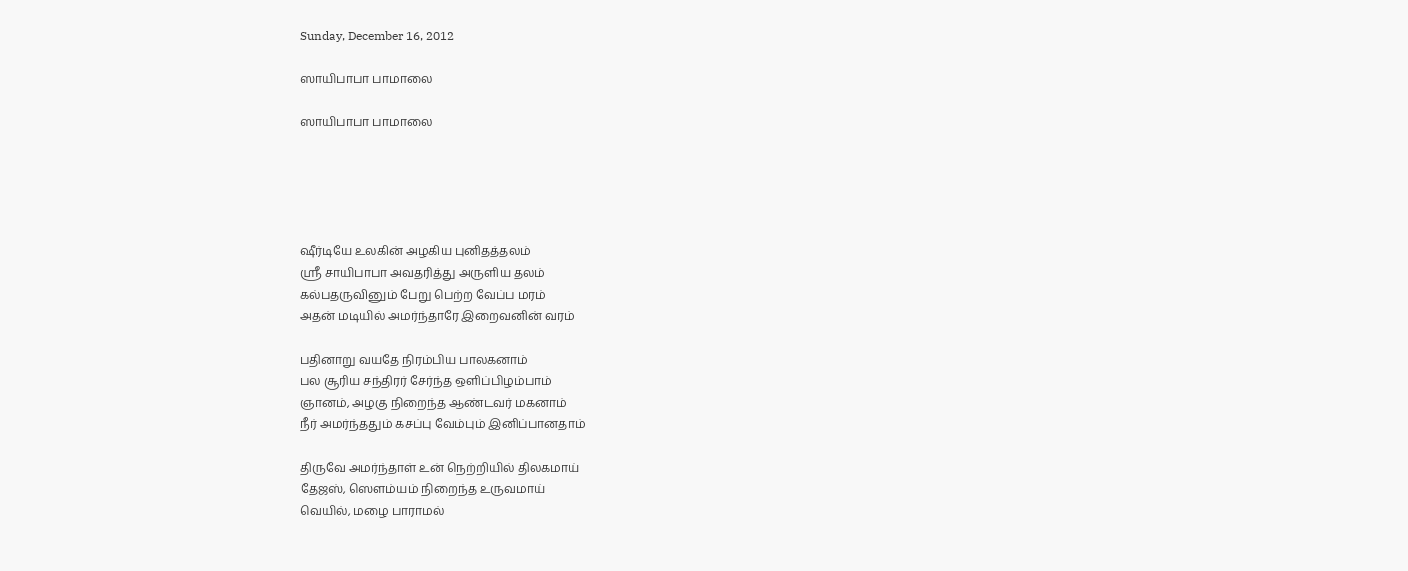Sunday, December 16, 2012

ஸாயிபாபா பாமாலை

ஸாயிபாபா பாமாலை





ஷீர்டியே உலகின் அழகிய புனிதத்தலம்
ஸ்ரீ சாயிபாபா அவதரித்து அருளிய தலம்
கல்பதருவினும் பேறு பெற்ற வேப்ப மரம்
அதன் மடியில் அமர்ந்தாரே இறைவனின் வரம்

பதினாறு வயதே நிரம்பிய பாலகனாம்
பல சூரிய சந்திரர் சேர்ந்த ஒளிப்பிழம்பாம்
ஞானம், அழகு நிறைந்த ஆண்டவர் மகனாம்
நீர் அமர்ந்ததும் கசப்பு வேம்பும் இனிப்பானதாம்

திருவே அமர்ந்தாள் உன் நெற்றியில் திலகமாய்
தேஜஸ், ஸெளம்யம் நிறைந்த உருவமாய்
வெயில், மழை பாராமல்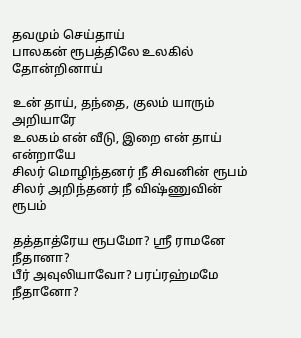தவமும் செய்தாய்
பாலகன் ரூபத்திலே உலகில் தோன்றினாய்

உன் தாய், தந்தை, குலம் யாரும் அறியாரே
உலகம் என் வீடு, இறை என் தாய் என்றாயே
சிலர் மொழிந்தனர் நீ சிவனின் ரூபம்
சிலர் அறிந்தனர் நீ விஷ்ணுவின் ரூபம்

தத்தாத்ரேய ரூபமோ? ஸ்ரீ ராமனே நீதானா?
பீர் அவுலியாவோ? பரப்ரஹ்மமே நீதானோ?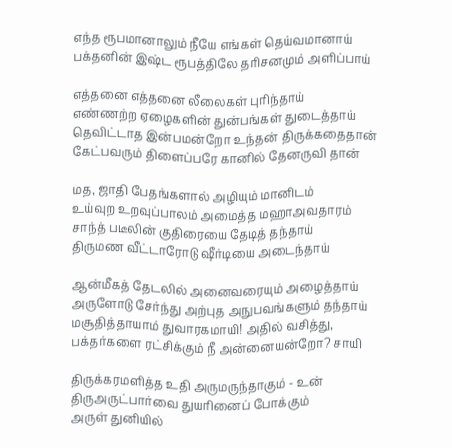எந்த ரூபமானாலும் நீயே எங்கள் தெய்வமானாய்
பக்தனின் இஷ்ட ரூபத்திலே தரிசனமும் அளிப்பாய்

எத்தனை எத்தனை லீலைகள் புரிந்தாய்
எண்ணற்ற ஏழைகளின் துன்பங்கள் துடைத்தாய்
தெவிட்டாத இன்பமன்றோ உந்தன் திருக்கதைதான்
கேட்பவரும் திளைப்பரே கானில் தேனருவி தான்

மத, ஜாதி பேதங்களால் அழியும் மானிடம்
உய்வுற உறவுப்பாலம் அமைத்த மஹாஅவதாரம்
சாந்த் படீலின் குதிரையை தேடித் தந்தாய்
திருமண வீட்டாரோடு ஷீர்டியை அடைந்தாய்

ஆன்மீகத் தேடலில் அனைவரையும் அழைத்தாய்
அருளோடு சேர்ந்து அற்புத அநுபவங்களும் தந்தாய்
மசூதித்தாயாம் துவாரகமாயி! அதில் வசித்து,
பக்தர்களை ரட்சிக்கும் நீ அன்னையன்றோ? சாயி

திருக்கரமளித்த உதி அருமருந்தாகும் - உன்
திருஅருட்பார்வை துயரினைப் போக்கும்
அருள் துனியில்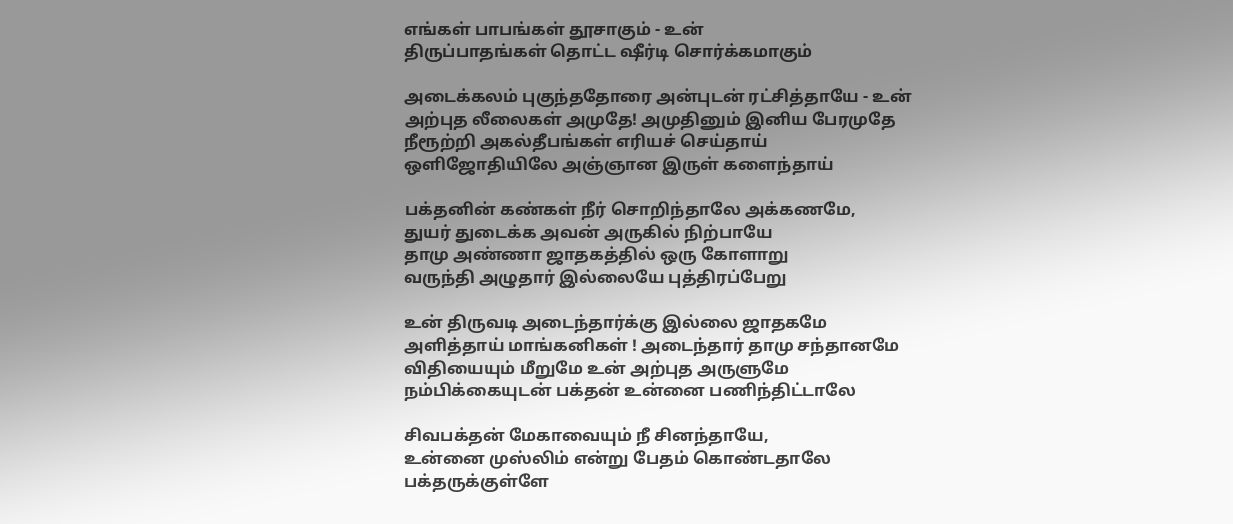எங்கள் பாபங்கள் தூசாகும் - உன்
திருப்பாதங்கள் தொட்ட ஷீர்டி சொர்க்கமாகும்

அடைக்கலம் புகுந்ததோரை அன்புடன் ரட்சித்தாயே - உன்
அற்புத லீலைகள் அமுதே! அமுதினும் இனிய பேரமுதே
நீரூற்றி அகல்தீபங்கள் எரியச் செய்தாய்
ஒளிஜோதியிலே அஞ்ஞான இருள் களைந்தாய்

பக்தனின் கண்கள் நீர் சொறிந்தாலே அக்கணமே,
துயர் துடைக்க அவன் அருகில் நிற்பாயே
தாமு அண்ணா ஜாதகத்தில் ஒரு கோளாறு
வருந்தி அழுதார் இல்லையே புத்திரப்பேறு

உன் திருவடி அடைந்தார்க்கு இல்லை ஜாதகமே
அளித்தாய் மாங்கனிகள் ! அடைந்தார் தாமு சந்தானமே
விதியையும் மீறுமே உன் அற்புத அருளுமே
நம்பிக்கையுடன் பக்தன் உன்னை பணிந்திட்டாலே

சிவபக்தன் மேகாவையும் நீ சினந்தாயே,
உன்னை முஸ்லிம் என்று பேதம் கொண்டதாலே
பக்தருக்குள்ளே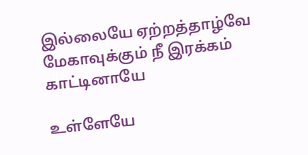இல்லையே ஏற்றத்தாழ்வே
மேகாவுக்கும் நீ இரக்கம் காட்டினாயே

உள்ளேயே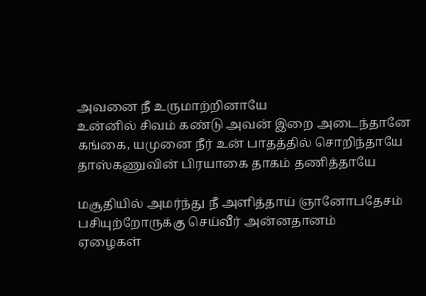அவனை நீ உருமாற்றினாயே
உன்னில் சிவம் கண்டு அவன் இறை அடைந்தானே
கங்கை, யமுனை நீர் உன் பாதத்தில் சொறிந்தாயே
தாஸ்கணுவின் பிரயாகை தாகம் தணித்தாயே

மசூதியில் அமர்ந்து நீ அளித்தாய் ஞானோபதேசம்
பசியுற்றோருக்கு செய்வீர் அன்னதானம்
ஏழைகள்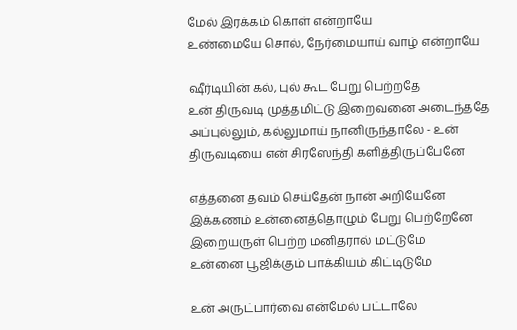மேல் இரக்கம் கொள் என்றாயே
உண்மையே சொல், நேர்மையாய் வாழ் என்றாயே

ஷீர்டியின் கல், புல் கூட பேறு பெற்றதே
உன் திருவடி முத்தமிட்டு இறைவனை அடைந்ததே
அப்புல்லும், கல்லுமாய் நானிருந்தாலே - உன்
திருவடியை என் சிரஸேந்தி களித்திருப்பேனே

எத்தனை தவம் செய்தேன் நான் அறியேனே
இக்கணம் உன்னைத்தொழும் பேறு பெற்றேனே
இறையருள் பெற்ற மனிதரால் மட்டுமே
உன்னை பூஜிக்கும் பாக்கியம் கிட்டிடுமே

உன் அருட்பார்வை என்மேல் பட்டாலே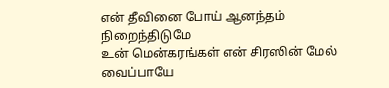என் தீவினை போய் ஆனந்தம் நிறைந்திடுமே
உன் மென்கரங்கள் என் சிரஸின் மேல் வைப்பாயே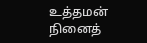உத்தமன் நினைத்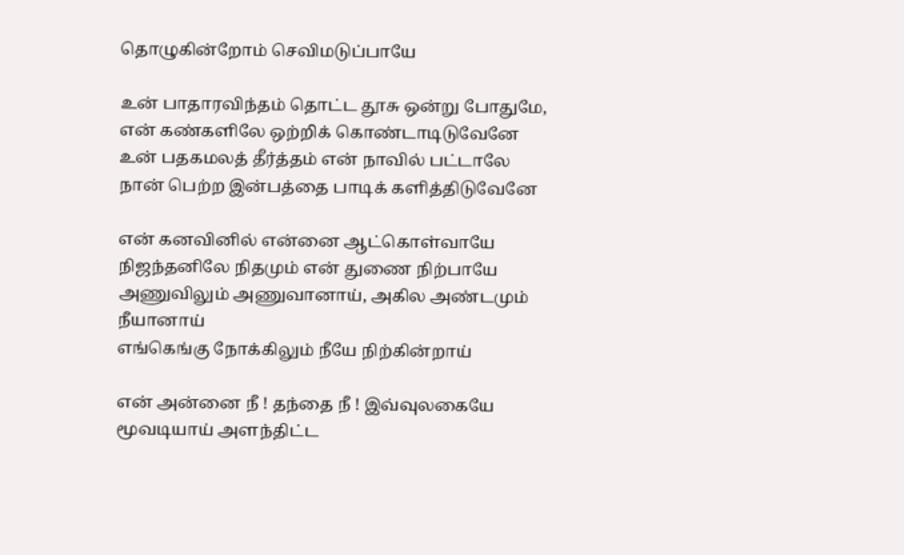தொழுகின்றோம் செவிமடுப்பாயே

உன் பாதாரவிந்தம் தொட்ட தூசு ஒன்று போதுமே,
என் கண்களிலே ஒற்றிக் கொண்டாடிடுவேனே
உன் பதகமலத் தீர்த்தம் என் நாவில் பட்டாலே
நான் பெற்ற இன்பத்தை பாடிக் களித்திடுவேனே

என் கனவினில் என்னை ஆட்கொள்வாயே
நிஜந்தனிலே நிதமும் என் துணை நிற்பாயே
அணுவிலும் அணுவானாய், அகில அண்டமும் நீயானாய்
எங்கெங்கு நோக்கிலும் நீயே நிற்கின்றாய்

என் அன்னை நீ ! தந்தை நீ ! இவ்வுலகையே
மூவடியாய் அளந்திட்ட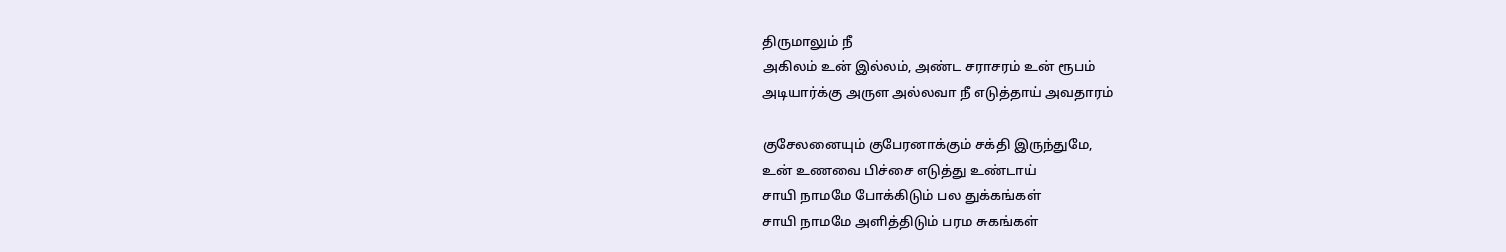திருமாலும் நீ
அகிலம் உன் இல்லம், அண்ட சராசரம் உன் ரூபம்
அடியார்க்கு அருள அல்லவா நீ எடுத்தாய் அவதாரம்

குசேலனையும் குபேரனாக்கும் சக்தி இருந்துமே,
உன் உணவை பிச்சை எடுத்து உண்டாய்
சாயி நாமமே போக்கிடும் பல துக்கங்கள்
சாயி நாமமே அளித்திடும் பரம சுகங்கள்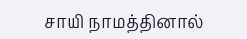சாயி நாமத்தினால்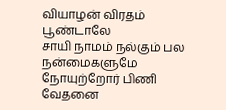வியாழன் விரதம் பூண்டாலே
சாயி நாமம் நல்கும் பல நன்மைகளுமே
நோயுற்றோர் பிணி வேதனை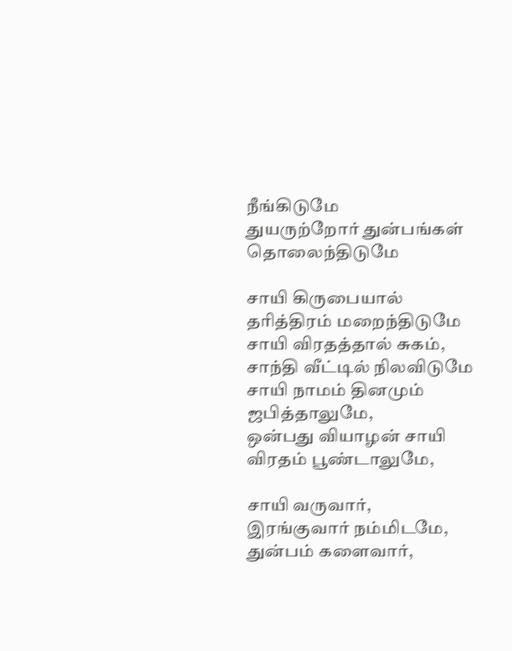நீங்கிடுமே
துயருற்றோர் துன்பங்கள் தொலைந்திடுமே

சாயி கிருபையால் தரித்திரம் மறைந்திடுமே
சாயி விரதத்தால் சுகம், சாந்தி வீட்டில் நிலவிடுமே
சாயி நாமம் தினமும் ஜபித்தாலுமே,
ஒன்பது வியாழன் சாயி விரதம் பூண்டாலுமே,

சாயி வருவார், இரங்குவார் நம்மிடமே,
துன்பம் களைவார்,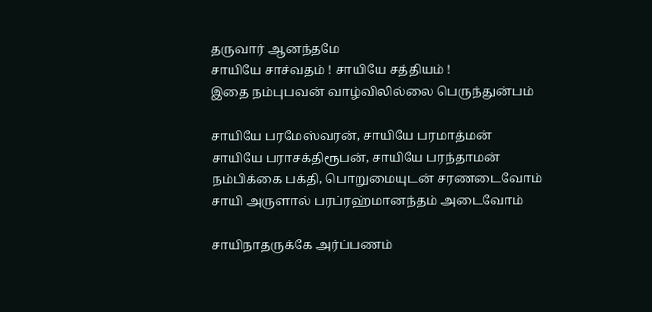தருவார் ஆனந்தமே
சாயியே சாச்வதம் ! சாயியே சத்தியம் !
இதை நம்புபவன் வாழ்விலில்லை பெருந்துன்பம்

சாயியே பரமேஸ்வரன், சாயியே பரமாத்மன்
சாயியே பராசக்திரூபன், சாயியே பரந்தாமன்
நம்பிக்கை பக்தி, பொறுமையுடன் சரணடைவோம்
சாயி அருளால் பரப்ரஹ்மானந்தம் அடைவோம்

சாயிநாதருக்கே அர்ப்பணம்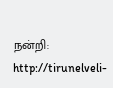நன்றி:
http://tirunelveli-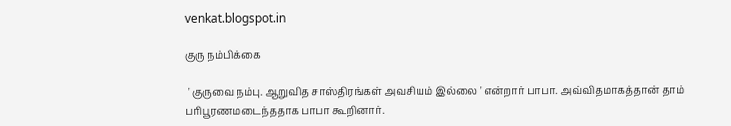venkat.blogspot.in

குரு நம்பிக்கை

 ' குருவை நம்பு. ஆறுவித சாஸ்திரங்கள் அவசியம் இல்லை ' என்றார் பாபா. அவ்விதமாகத்தான் தாம் பரிபூரணமடைந்ததாக பாபா கூறினார்.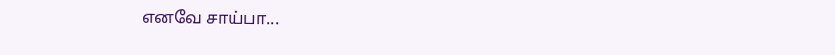எனவே சாய்பா...